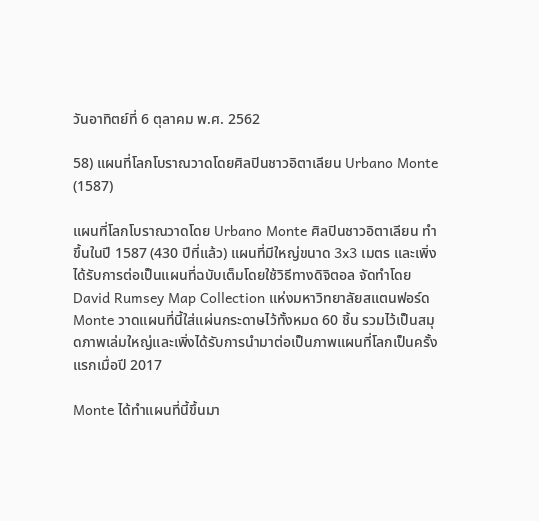วันอาทิตย์ที่ 6 ตุลาคม พ.ศ. 2562

58) แผนที่โลกโบราณวาดโดยศิลปินชาวอิตาเลียน Urbano Monte (1587)

แผนที่โลกโบราณวาดโดย Urbano Monte ศิลปินชาวอิตาเลียน ทำขึ้นในปี 1587 (430 ปีที่แล้ว) แผนที่มีใหญ่ขนาด 3x3 เมตร และเพิ่งได้รับการต่อเป็นแผนที่ฉบับเต็มโดยใช้วิธีทางดิจิตอล จัดทำโดย David Rumsey Map Collection แห่งมหาวิทยาลัยสแตนฟอร์ด Monte วาดแผนที่นี้ใส่แผ่นกระดาษไว้ทั้งหมด 60 ชิ้น รวมไว้เป็นสมุดภาพเล่มใหญ่และเพิ่งได้รับการนำมาต่อเป็นภาพแผนที่โลกเป็นครั้งแรกเมื่อปี 2017

Monte ได้ทำแผนที่นี้ขึ้นมา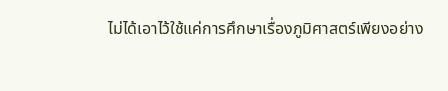ไม่ได้เอาไว้ใช้แค่การศึกษาเรื่องภูมิศาสตร์เพียงอย่าง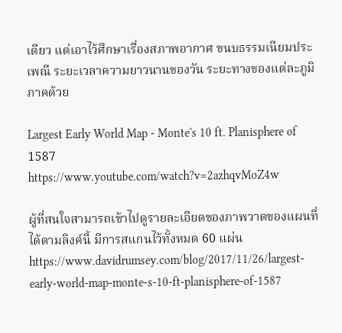เดียว แต่เอาไว้ศึกษาเรื่องสภาพอากาศ ขนบธรรมเนียมประเพณี ระยะเวลาความยาวนานของวัน ระยะทางของแต่ละภูมิภาคด้วย

Largest Early World Map - Monte's 10 ft. Planisphere of 1587
https://www.youtube.com/watch?v=2azhqvMoZ4w

ผู้ที่สนใจสามารถเข้าไปดูรายละเอียดของภาพวาดของแผนที่ได้ตามลิงค์นี้ มีการสแกนไว้ทั้งหมด 60 แผ่น
https://www.davidrumsey.com/blog/2017/11/26/largest-early-world-map-monte-s-10-ft-planisphere-of-1587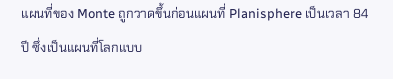แผนที่ของ Monte ถูกวาดขึ้นก่อนแผนที่ Planisphere เป็นเวลา 84 ปี ซึ่งเป็นแผนที่โลกแบบ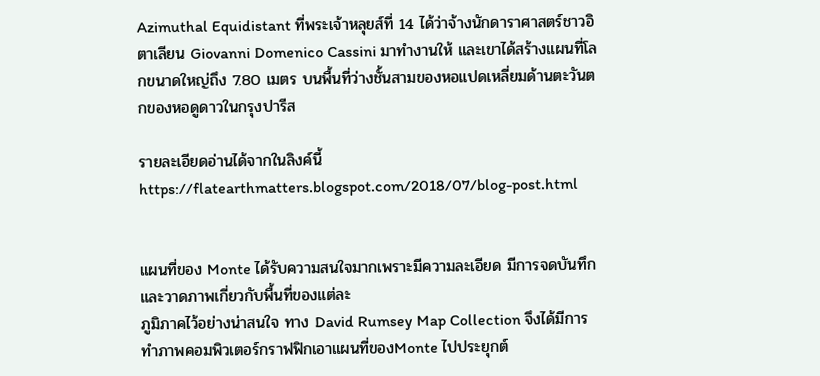Azimuthal Equidistant ที่พระเจ้าหลุยส์ที่ 14 ได้ว่าจ้างนักดาราศาสตร์ชาวอิตาเลียน Giovanni Domenico Cassini มาทำงานให้ และเขาได้สร้างแผนที่โลกขนาดใหญ่ถึง 7.80 เมตร บนพื้นที่ว่างชั้นสามของหอแปดเหลี่ยมด้านตะวันตกของหอดูดาวในกรุงปารีส

รายละเอียดอ่านได้จากในลิงค์นี้ https://flatearthmatters.blogspot.com/2018/07/blog-post.html


แผนที่ของ Monte ได้รับความสนใจมากเพราะมีความละเอียด มีการจดบันทึกและวาดภาพเกี่ยวกับพื้นที่ของแต่ละ
ภูมิภาคไว้อย่างน่าสนใจ ทาง David Rumsey Map Collection จึงได้มีการทำภาพคอมพิวเตอร์กราฟฟิกเอาแผนที่ของMonte ไปประยุกต์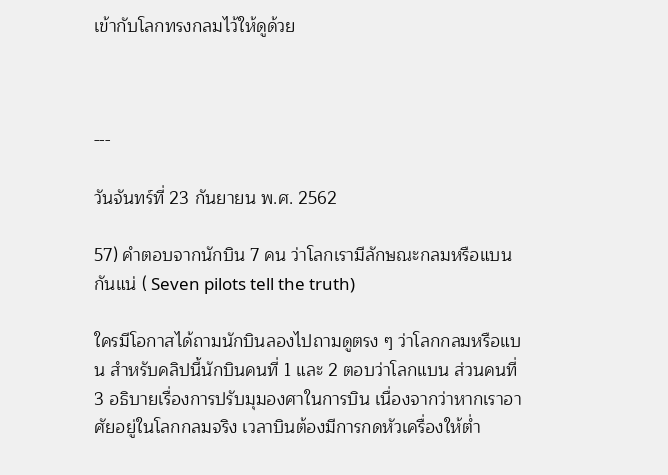เข้ากับโลกทรงกลมไว้ให้ดูด้วย



---

วันจันทร์ที่ 23 กันยายน พ.ศ. 2562

57) คำตอบจากนักบิน 7 คน ว่าโลกเรามีลักษณะกลมหรือแบนกันแน่ ( Seven pilots tell the truth)

ใครมีโอกาสได้ถามนักบินลองไปถามดูตรง ๆ ว่าโลกกลมหรือแบน สำหรับคลิปนี้นักบินคนที่ 1 และ 2 ตอบว่าโลกแบน ส่วนคนที่ 3 อธิบายเรื่องการปรับมุมองศาในการบิน เนื่องจากว่าหากเราอาศัยอยู่ในโลกกลมจริง เวลาบินต้องมีการกดหัวเครื่องให้ต่ำ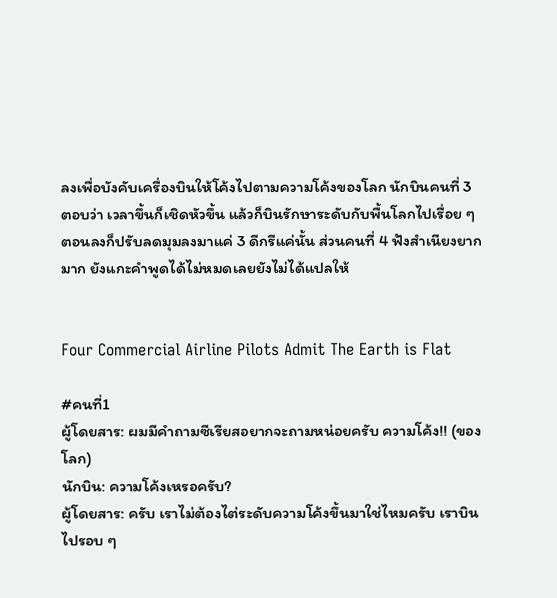ลงเพื่อบังคับเครื่องบินให้โค้งไปตามความโค้งของโลก นักบินคนที่ 3 ตอบว่า เวลาขึ้นก็เชิดหัวขึ้น แล้วก็บินรักษาระดับกับพื้นโลกไปเรื่อย ๆ ตอนลงก็ปรับลดมุมลงมาแค่ 3 ดีกรีแค่นั้น ส่วนคนที่ 4 ฟังสำเนียงยากมาก ยังแกะคำพูดได้ไม่หมดเลยยังไม่ได้แปลให้


Four Commercial Airline Pilots Admit The Earth is Flat

#คนที่1
ผู้โดยสาร: ผมมีคำถามซีเรียสอยากจะถามหน่อยครับ ความโค้ง!! (ของโลก)
นักบิน: ความโค้งเหรอครับ?
ผู้โดยสาร: ครับ เราไม่ต้องไต่ระดับความโค้งขึ้นมาใช่ไหมครับ เราบินไปรอบ ๆ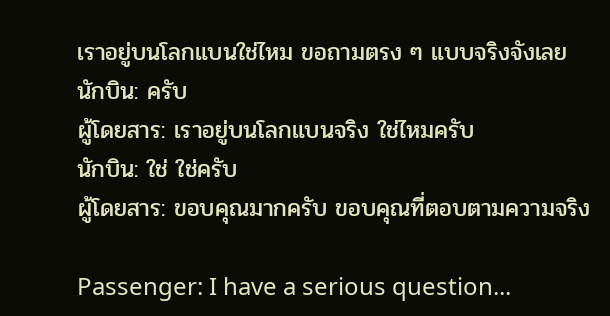เราอยู่บนโลกแบนใช่ไหม ขอถามตรง ๆ แบบจริงจังเลย
นักบิน: ครับ
ผู้โดยสาร: เราอยู่บนโลกแบนจริง ใช่ไหมครับ
นักบิน: ใช่ ใช่ครับ
ผู้โดยสาร: ขอบคุณมากครับ ขอบคุณที่ตอบตามความจริง

Passenger: I have a serious question...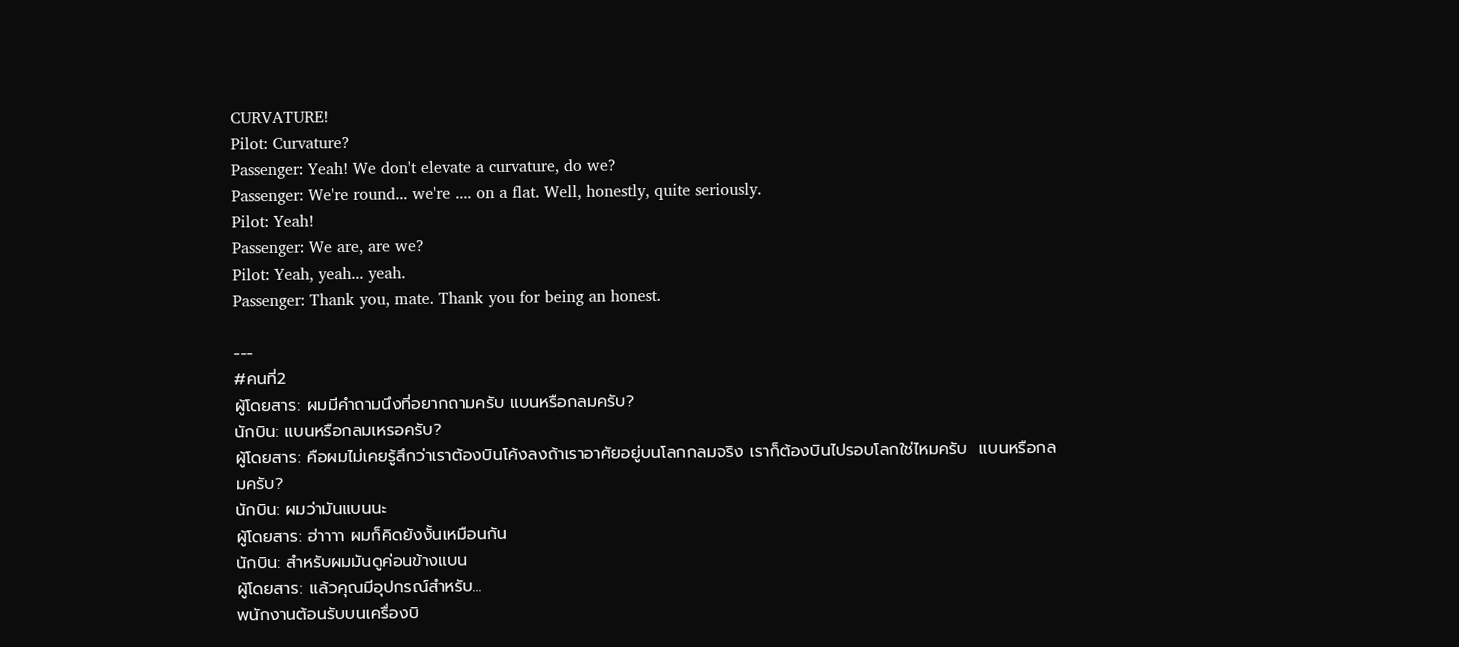CURVATURE!
Pilot: Curvature?
Passenger: Yeah! We don't elevate a curvature, do we?
Passenger: We're round... we're .... on a flat. Well, honestly, quite seriously.
Pilot: Yeah!
Passenger: We are, are we?
Pilot: Yeah, yeah... yeah.
Passenger: Thank you, mate. Thank you for being an honest.

---
#คนที่2
ผู้โดยสาร: ผมมีคำถามนึงที่อยากถามครับ แบนหรือกลมครับ?
นักบิน: แบนหรือกลมเหรอครับ?
ผู้โดยสาร: คือผมไม่เคยรู้สึกว่าเราต้องบินโค้งลงถ้าเราอาศัยอยู่บนโลกกลมจริง เราก็ต้องบินไปรอบโลกใช่ไหมครับ  แบนหรือกลมครับ?
นักบิน: ผมว่ามันแบนนะ
ผู้โดยสาร: ฮ่าาาา ผมก็คิดยังงั้นเหมือนกัน
นักบิน: สำหรับผมมันดูค่อนข้างแบน
ผู้โดยสาร: แล้วคุณมีอุปกรณ์สำหรับ...
พนักงานต้อนรับบนเครื่องบิ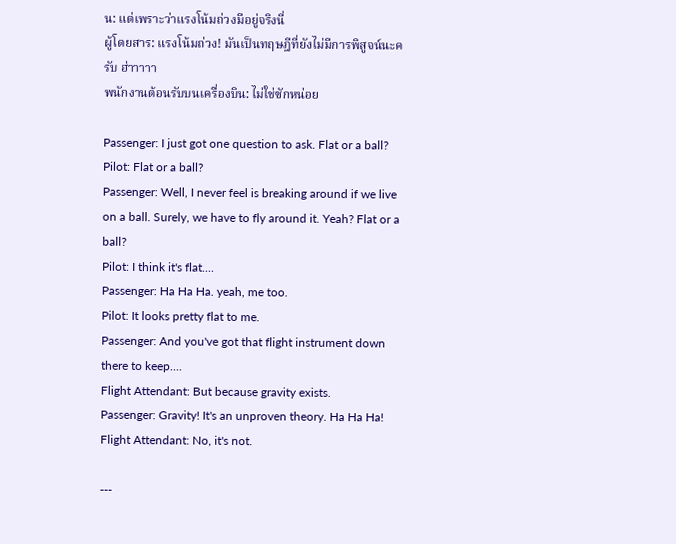น: แต่เพราะว่าแรงโน้มถ่วงมีอยู่จริงนี่
ผู้โดยสาร: แรงโน้มถ่วง! มันเป็นทฤษฎีที่ยังไม่มีการพิสูจน์นะครับ ฮ่าาาาา
พนักงานต้อนรับบนเครื่องบิน: ไม่ใช่ซักหน่อย

Passenger: I just got one question to ask. Flat or a ball?
Pilot: Flat or a ball?
Passenger: Well, I never feel is breaking around if we live on a ball. Surely, we have to fly around it. Yeah? Flat or a ball?
Pilot: I think it's flat....
Passenger: Ha Ha Ha. yeah, me too.
Pilot: It looks pretty flat to me.
Passenger: And you've got that flight instrument down there to keep....
Flight Attendant: But because gravity exists.
Passenger: Gravity! It's an unproven theory. Ha Ha Ha!
Flight Attendant: No, it's not.

---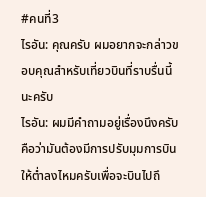#คนที่3
ไรอัน: คุณครับ ผมอยากจะกล่าวขอบคุณสำหรับเที่ยวบินที่ราบรื่นนี้นะครับ
ไรอัน: ผมมีคำถามอยู่เรื่องนึงครับ คือว่ามันต้องมีการปรับมุมการบินให้ต่ำลงไหมครับเพื่อจะบินไปถึ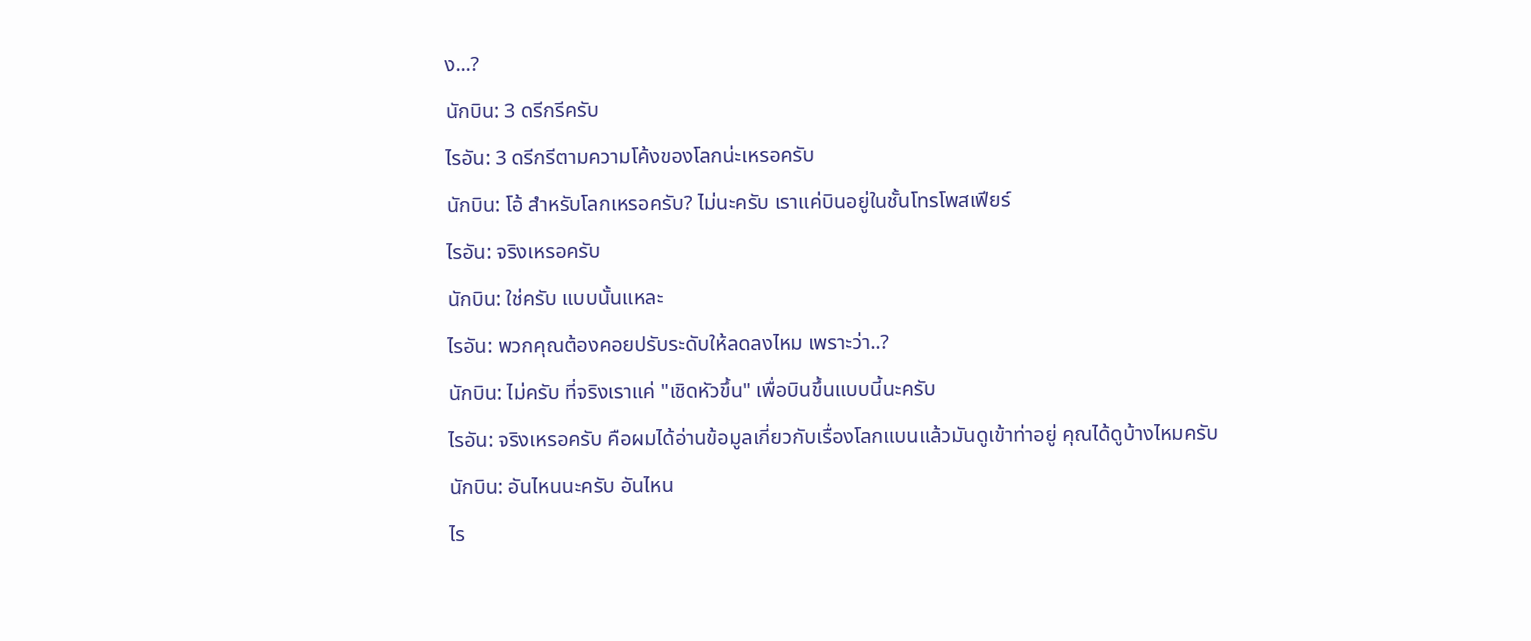ง...?
นักบิน: 3 ดรีกรีครับ
ไรอัน: 3 ดรีกรีตามความโค้งของโลกน่ะเหรอครับ
นักบิน: โอ้ สำหรับโลกเหรอครับ? ไม่นะครับ เราแค่บินอยู่ในชั้นโทรโพสเฟียร์
ไรอัน: จริงเหรอครับ
นักบิน: ใช่ครับ แบบนั้นแหละ
ไรอัน: พวกคุณต้องคอยปรับระดับให้ลดลงไหม เพราะว่า..?
นักบิน: ไม่ครับ ที่จริงเราแค่ "เชิดหัวขึ้น" เพื่อบินขึ้นแบบนี้นะครับ
ไรอัน: จริงเหรอครับ คือผมได้อ่านข้อมูลเกี่ยวกับเรื่องโลกแบนแล้วมันดูเข้าท่าอยู่ คุณได้ดูบ้างไหมครับ
นักบิน: อันไหนนะครับ อันไหน
ไร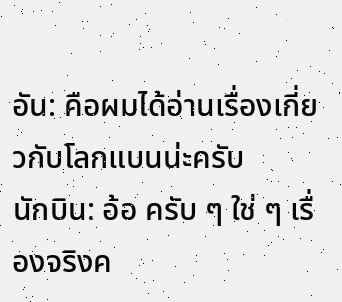อัน: คือผมได้อ่านเรื่องเกี่ยวกับโลกแบนน่ะครับ
นักบิน: อ้อ ครับ ๆ ใช่ ๆ เรื่องจริงค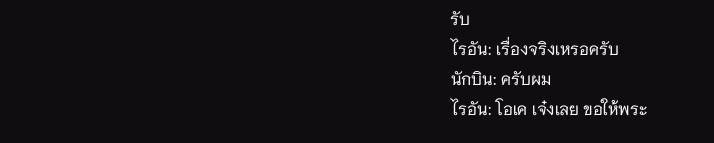รับ
ไรอัน: เรื่องจริงเหรอครับ
นักบิน: ครับผม
ไรอัน: โอเค เจ๋งเลย ขอให้พระ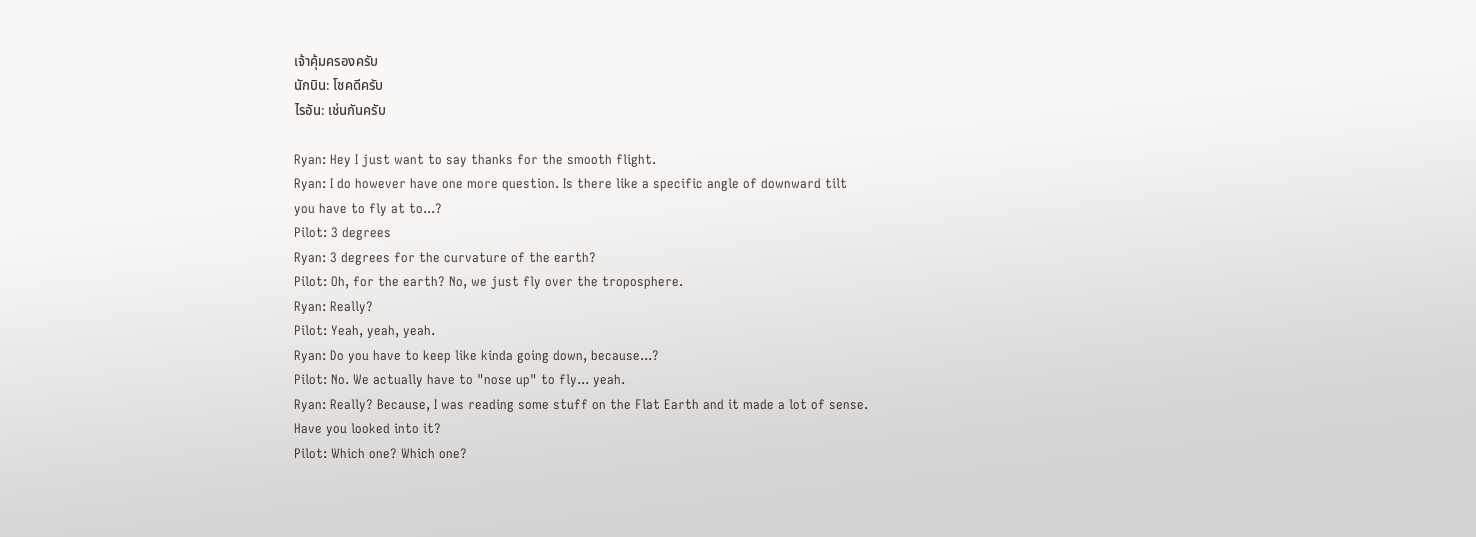เจ้าคุ้มครองครับ
นักบิน: โชคดีครับ
ไรอัน: เช่นกันครับ

Ryan: Hey I just want to say thanks for the smooth flight.
Ryan: I do however have one more question. Is there like a specific angle of downward tilt
you have to fly at to...?
Pilot: 3 degrees
Ryan: 3 degrees for the curvature of the earth?
Pilot: Oh, for the earth? No, we just fly over the troposphere.
Ryan: Really?
Pilot: Yeah, yeah, yeah.
Ryan: Do you have to keep like kinda going down, because...?
Pilot: No. We actually have to "nose up" to fly... yeah.
Ryan: Really? Because, I was reading some stuff on the Flat Earth and it made a lot of sense.
Have you looked into it?
Pilot: Which one? Which one?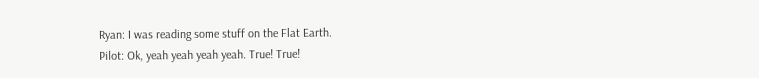Ryan: I was reading some stuff on the Flat Earth.
Pilot: Ok, yeah yeah yeah yeah. True! True!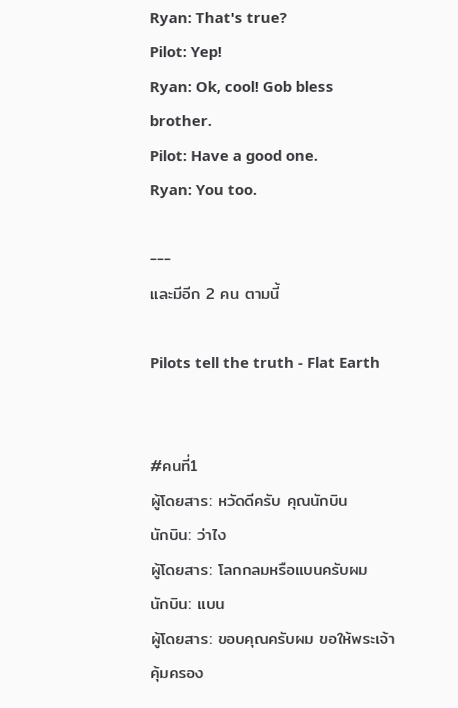Ryan: That's true?
Pilot: Yep!
Ryan: Ok, cool! Gob bless brother.
Pilot: Have a good one.
Ryan: You too.

---
และมีอีก 2 คน ตามนี้

Pilots tell the truth - Flat Earth


#คนที่1
ผู้โดยสาร: หวัดดีครับ คุณนักบิน
นักบิน: ว่าไง
ผู้โดยสาร: โลกกลมหรือแบนครับผม
นักบิน: แบน
ผู้โดยสาร: ขอบคุณครับผม ขอให้พระเจ้าคุ้มครอง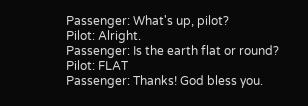Passenger: What's up, pilot?
Pilot: Alright.
Passenger: Is the earth flat or round?
Pilot: FLAT
Passenger: Thanks! God bless you.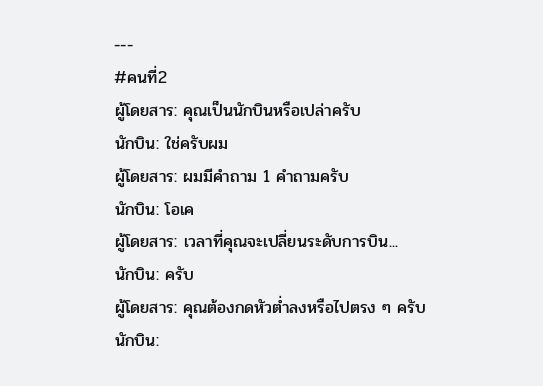---
#คนที่2
ผู้โดยสาร: คุณเป็นนักบินหรือเปล่าครับ
นักบิน: ใช่ครับผม
ผู้โดยสาร: ผมมีคำถาม 1 คำถามครับ
นักบิน: โอเค
ผู้โดยสาร: เวลาที่คุณจะเปลี่ยนระดับการบิน...
นักบิน: ครับ
ผู้โดยสาร: คุณต้องกดหัวต่ำลงหรือไปตรง ๆ ครับ
นักบิน: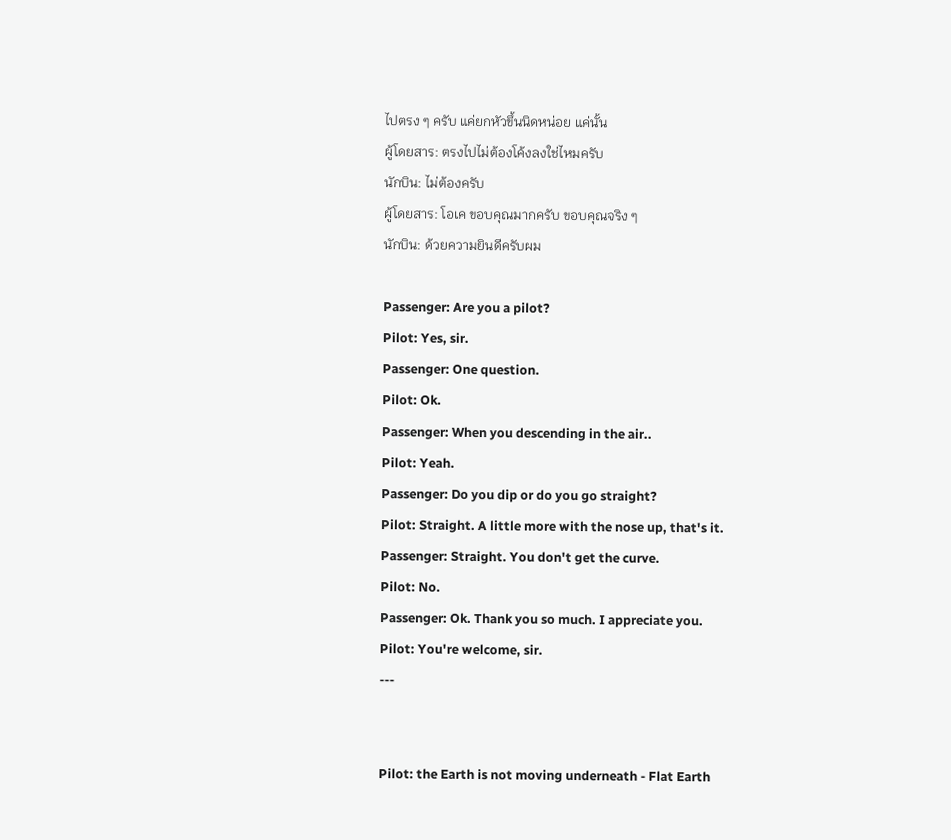ไปตรง ๆ ครับ แค่ยกหัวขึ้นนิดหน่อย แค่นั้น
ผู้โดยสาร: ตรงไปไม่ต้องโค้งลงใช่ไหมครับ
นักบิน: ไม่ต้องครับ
ผู้โดยสาร: โอเค ขอบคุณมากครับ ขอบคุณจริง ๆ
นักบิน: ด้วยความยินดีครับผม

Passenger: Are you a pilot?
Pilot: Yes, sir.
Passenger: One question.
Pilot: Ok.
Passenger: When you descending in the air..
Pilot: Yeah.
Passenger: Do you dip or do you go straight?
Pilot: Straight. A little more with the nose up, that's it.
Passenger: Straight. You don't get the curve.
Pilot: No.
Passenger: Ok. Thank you so much. I appreciate you.
Pilot: You're welcome, sir.
---


Pilot: the Earth is not moving underneath - Flat Earth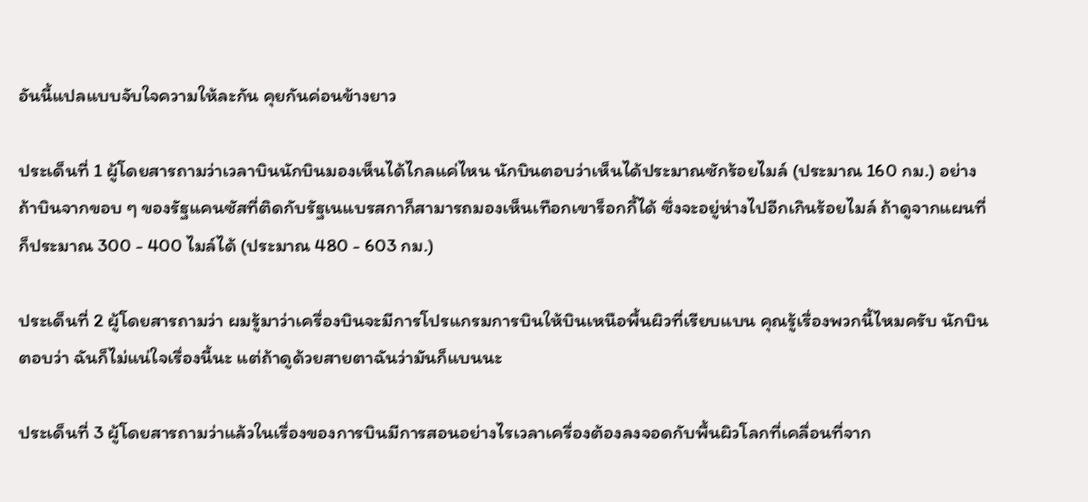อันนี้แปลแบบจับใจความให้ละกัน คุยกันค่อนข้างยาว

ประเด็นที่ 1 ผู้โดยสารถามว่าเวลาบินนักบินมองเห็นได้ไกลแค่ไหน นักบินตอบว่าเห็นได้ประมาณซักร้อยไมล์ (ประมาณ 160 กม.) อย่างถ้าบินจากขอบ ๆ ของรัฐแคนซัสที่ติดกับรัฐเนแบรสกาก็สามารถมองเห็นเทือกเขาร็อกกี้ได้ ซึ่งจะอยู่ห่างไปอีกเกินร้อยไมล์ ถ้าดูจากแผนที่ก็ประมาณ 300 - 400 ไมล์ได้ (ประมาณ 480 - 603 กม.)

ประเด็นที่ 2 ผู้โดยสารถามว่า ผมรู้มาว่าเครื่องบินจะมีการโปรแกรมการบินให้บินเหนือพื้นผิวที่เรียบแบน คุณรู้เรื่องพวกนี้ไหมครับ นักบินตอบว่า ฉันก็ไม่แน่ใจเรื่องนี้นะ แต่ถ้าดูด้วยสายตาฉันว่ามันก็แบนนะ

ประเด็นที่ 3 ผู้โดยสารถามว่าแล้วในเรื่องของการบินมีการสอนอย่างไรเวลาเครื่องต้องลงจอดกับพื้นผิวโลกที่เคลื่อนที่จาก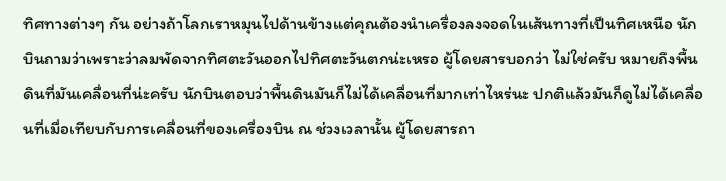ทิศทางต่างๆ กัน อย่างถ้าโลกเราหมุนไปด้านข้างแต่คุณต้องนำเครื่องลงจอดในเส้นทางที่เป็นทิศเหนือ นักบินถามว่าเพราะว่าลมพัดจากทิศตะวันออกไปทิศตะวันตกน่ะเหรอ ผู้โดยสารบอกว่า ไม่ใช่ครับ หมายถึงพื้นดินที่มันเคลื่อนที่น่ะครับ นักบินตอบว่าพื้นดินมันก็ไม่ได้เคลื่อนที่มากเท่าไหร่นะ ปกติแล้วมันก็ดูไม่ได้เคลื่อนที่เมื่อเทียบกับการเคลื่อนที่ของเครื่องบิน ณ ช่วงเวลานั้น ผู้โดยสารถา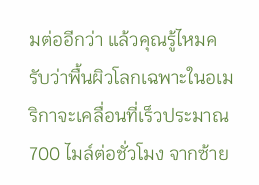มต่ออีกว่า แล้วคุณรู้ไหมครับว่าพื้นผิวโลกเฉพาะในอเมริกาจะเคลื่อนที่เร็วประมาณ 700 ไมล์ต่อชั่วโมง จากซ้าย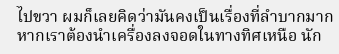ไปขวา ผมก็เลยคิดว่ามันคงเป็นเรื่องที่ลำบากมากหากเราต้องนำเครื่องลงจอดในทางทิศเหนือ นัก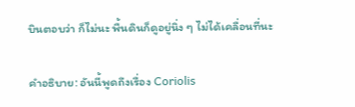บินตอบว่า ก็ไม่นะ พื้นดินก็ดูอยู่นิ่ง ๆ ไม่ได้เคลื่อนที่นะ

คำอธิบาย: อันนี้พูดถึงเรื่อง Coriolis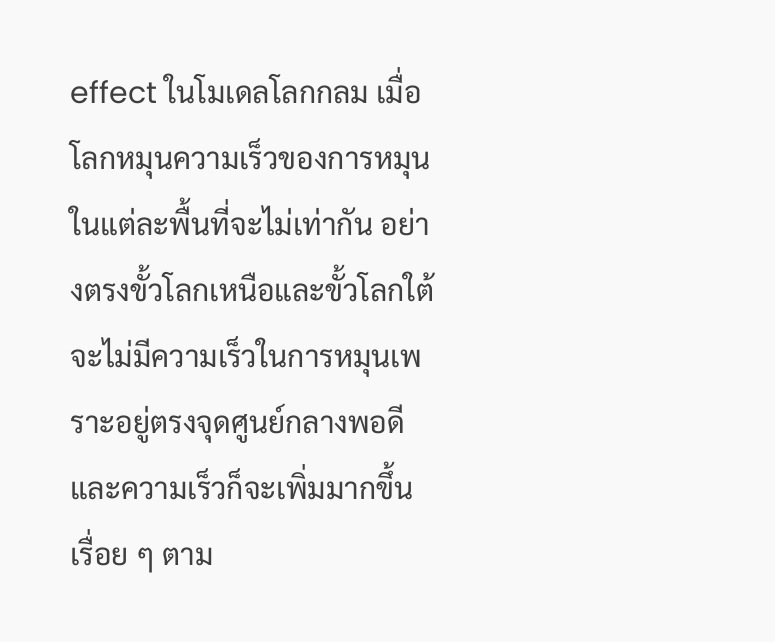effect ในโมเดลโลกกลม เมื่อโลกหมุนความเร็วของการหมุนในแต่ละพื้นที่จะไม่เท่ากัน อย่างตรงขั้วโลกเหนือและขั้วโลกใต้จะไม่มีความเร็วในการหมุนเพราะอยู่ตรงจุดศูนย์กลางพอดี และความเร็วก็จะเพิ่มมากขึ้นเรื่อย ๆ ตาม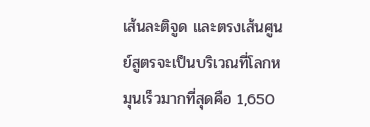เส้นละติจูด และตรงเส้นศูนย์สูตรจะเป็นบริเวณที่โลกหมุนเร็วมากที่สุดคือ 1,650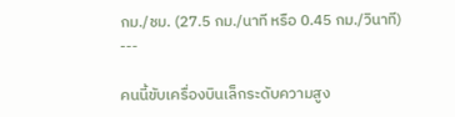กม./ชม. (27.5 กม./นาที หรือ 0.45 กม./วินาที)
---

คนนี้ขับเครื่องบินเล็กระดับความสูง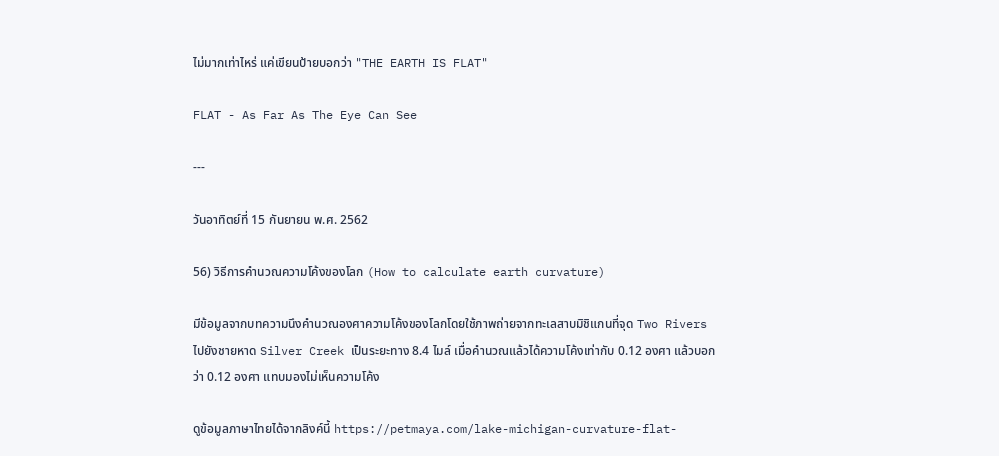ไม่มากเท่าไหร่ แค่เขียนป้ายบอกว่า "THE EARTH IS FLAT"

FLAT - As Far As The Eye Can See

---

วันอาทิตย์ที่ 15 กันยายน พ.ศ. 2562

56) วิธีการคำนวณความโค้งของโลก (How to calculate earth curvature)

มีข้อมูลจากบทความนึงคำนวณองศาความโค้งของโลกโดยใช้ภาพถ่ายจากทะเลสาบมิชิแกนที่จุด Two Rivers ไปยังชายหาด Silver Creek เป็นระยะทาง 8.4 ไมล์ เมื่อคำนวณแล้วได้ความโค้งเท่ากับ 0.12 องศา แล้วบอกว่า 0.12 องศา แทบมองไม่เห็นความโค้ง

ดูข้อมูลภาษาไทยได้จากลิงค์นี้ https://petmaya.com/lake-michigan-curvature-flat-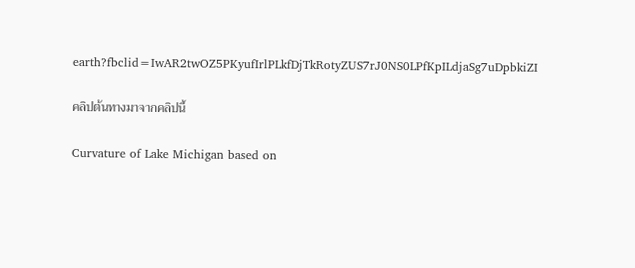earth?fbclid=IwAR2twOZ5PKyufIrlPLkfDjTkRotyZUS7rJ0NS0LPfKpILdjaSg7uDpbkiZI

คลิปต้นทางมาจากคลิปนี้

Curvature of Lake Michigan based on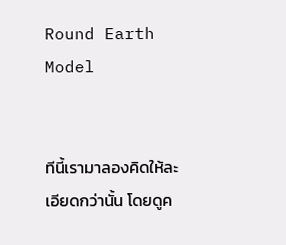Round Earth Model


ทีนี้เรามาลองคิดให้ละเอียดกว่านั้น โดยดูค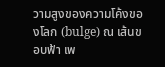วามสูงของความโค้งของโลก (bulge) ณ เส้นขอบฟ้า เพ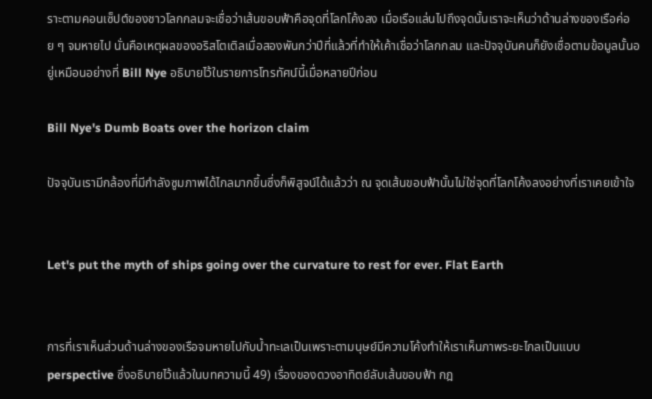ราะตามคอนเซ็ปต์ของชาวโลกกลมจะเชื่อว่าเส้นขอบฟ้าคือจุดที่โลกโค้งลง เมื่อเรือแล่นไปถึงจุดนั้นเราจะเห็นว่าด้านล่างของเรือค่อย ๆ จมหายไป นั่นคือเหตุผลของอริสโตเติลเมื่อสองพันกว่าปีที่แล้วที่ทำให้เค้าเชื่อว่าโลกกลม และปัจจุบันคนก็ยังเชื่อตามข้อมูลนั้นอยู่เหมือนอย่างที่ Bill Nye อธิบายไว้ในรายการโทรทัศน์นี้เมื่อหลายปีก่อน

Bill Nye's Dumb Boats over the horizon claim

ปัจจุบันเรามีกล้องที่มีกำลังซูมภาพได้ไกลมากขึ้นซึ่งก็พิสูจน์ได้แล้วว่า ณ จุดเส้นขอบฟ้านั้นไม่ใช่จุดที่โลกโค้งลงอย่างที่เราเคยเข้าใจ


Let's put the myth of ships going over the curvature to rest for ever. Flat Earth


การที่เราเห็นส่วนด้านล่างของเรือจมหายไปกับน้ำทะเลเป็นเพราะตามนุษย์มีความโค้งทำให้เราเห็นภาพระยะไกลเป็นแบบ perspective ซึ่งอธิบายไว้แล้วในบทความนี้ 49) เรื่องของดวงอาทิตย์ลับเส้นขอบฟ้า กฎ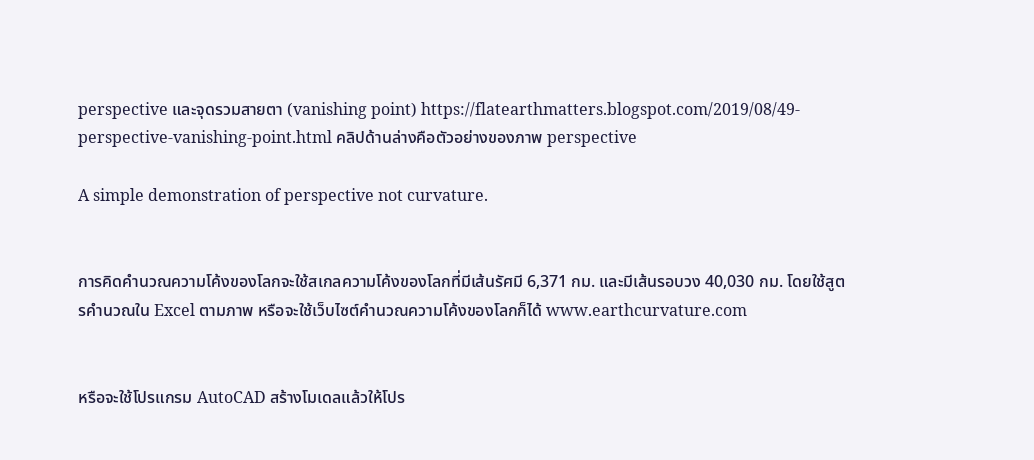perspective และจุดรวมสายตา (vanishing point) https://flatearthmatters.blogspot.com/2019/08/49-perspective-vanishing-point.html คลิปด้านล่างคือตัวอย่างของภาพ perspective

A simple demonstration of perspective not curvature.


การคิดคำนวณความโค้งของโลกจะใช้สเกลความโค้งของโลกที่มีเส้นรัศมี 6,371 กม. และมีเส้นรอบวง 40,030 กม. โดยใช้สูตรคำนวณใน Excel ตามภาพ หรือจะใช้เว็บไซต์คำนวณความโค้งของโลกก็ได้ www.earthcurvature.com


หรือจะใช้โปรแกรม AutoCAD สร้างโมเดลแล้วให้โปร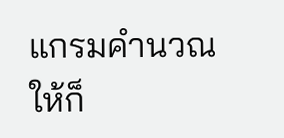แกรมคำนวณให้ก็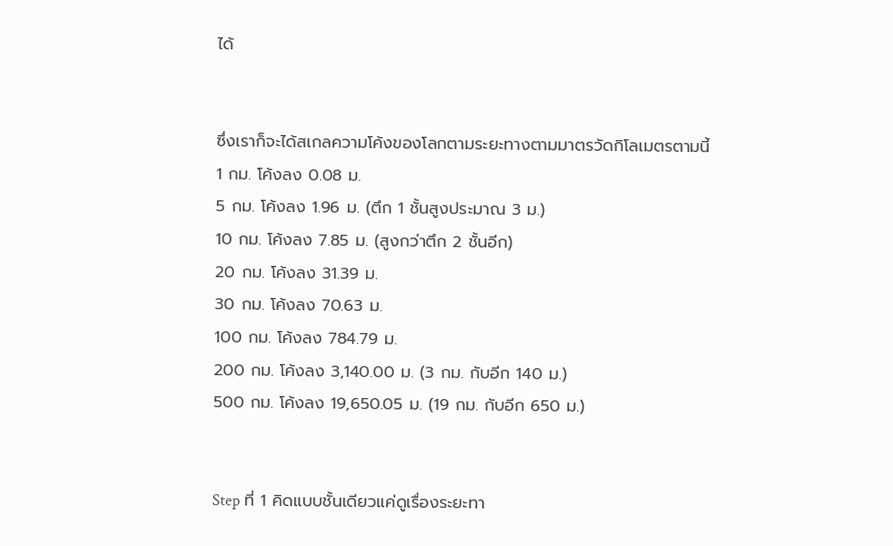ได้


ซึ่งเราก็จะได้สเกลความโค้งของโลกตามระยะทางตามมาตรวัดกิโลเมตรตามนี้
1 กม. โค้งลง 0.08 ม.
5 กม. โค้งลง 1.96 ม. (ตึก 1 ชั้นสูงประมาณ 3 ม.)
10 กม. โค้งลง 7.85 ม. (สูงกว่าตึก 2 ชั้นอีก)
20 กม. โค้งลง 31.39 ม.
30 กม. โค้งลง 70.63 ม.
100 กม. โค้งลง 784.79 ม.
200 กม. โค้งลง 3,140.00 ม. (3 กม. กับอีก 140 ม.)
500 กม. โค้งลง 19,650.05 ม. (19 กม. กับอีก 650 ม.)


Step ที่ 1 คิดแบบชั้นเดียวแค่ดูเรื่องระยะทา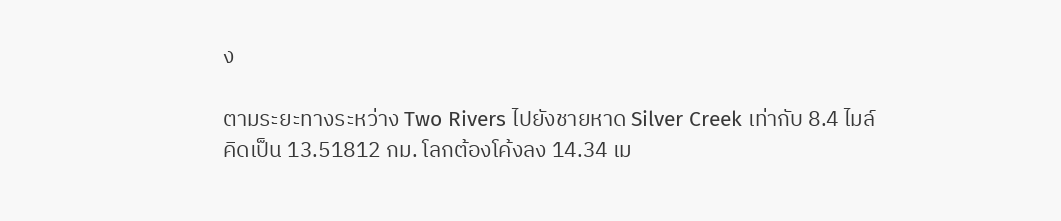ง

ตามระยะทางระหว่าง Two Rivers ไปยังชายหาด Silver Creek เท่ากับ 8.4 ไมล์ คิดเป็น 13.51812 กม. โลกต้องโค้งลง 14.34 เม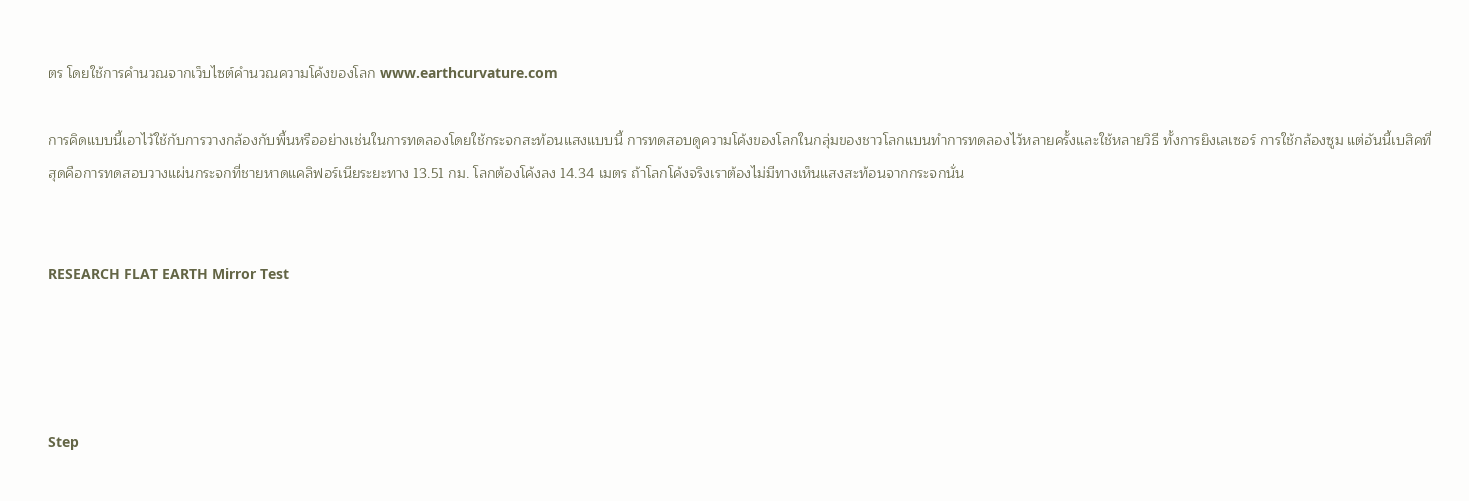ตร โดยใช้การคำนวณจากเว็บไซต์คำนวณความโค้งของโลก www.earthcurvature.com

การคิดแบบนี้เอาไว้ใช้กับการวางกล้องกับพื้นหรืออย่างเช่นในการทดลองโดยใช้กระจกสะท้อนแสงแบบนี้ การทดสอบดูความโค้งของโลกในกลุ่มของชาวโลกแบนทำการทดลองไว้หลายครั้งและใช้หลายวิธี ทั้งการยิงเลเซอร์ การใช้กล้องซูม แต่อันนี้เบสิคที่สุดคือการทดสอบวางแผ่นกระจกที่ชายหาดแคลิฟอร์เนียระยะทาง 13.51 กม. โลกต้องโค้งลง 14.34 เมตร ถ้าโลกโค้งจริงเราต้องไม่มีทางเห็นแสงสะท้อนจากกระจกนั่น


RESEARCH FLAT EARTH Mirror Test




Step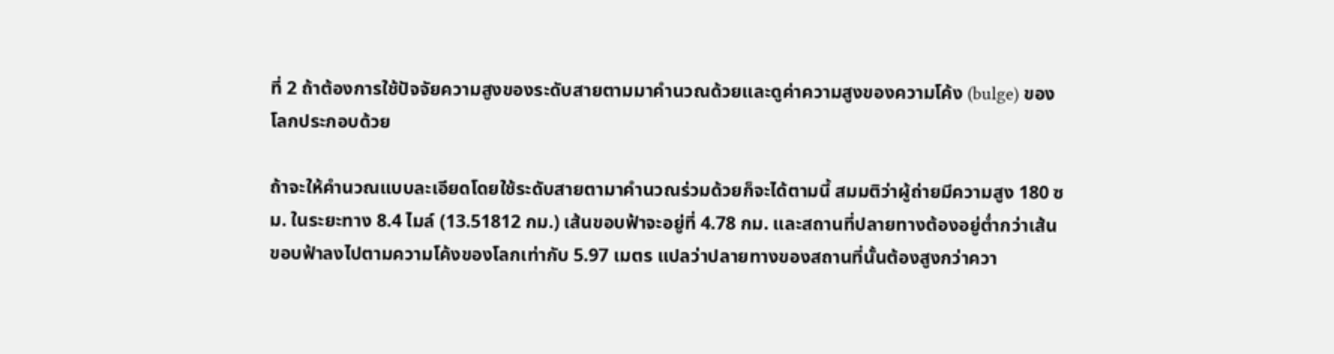ที่ 2 ถ้าต้องการใช้ปัจจัยความสูงของระดับสายตามมาคำนวณด้วยและดูค่าความสูงของความโค้ง (bulge) ของโลกประกอบด้วย

ถ้าจะให้คำนวณแบบละเอียดโดยใช้ระดับสายตามาคำนวณร่วมด้วยก็จะได้ตามนี้ สมมติว่าผู้ถ่ายมีความสูง 180 ซม. ในระยะทาง 8.4 ไมล์ (13.51812 กม.) เส้นขอบฟ้าจะอยู่ที่ 4.78 กม. และสถานที่ปลายทางต้องอยู่ต่ำกว่าเส้นขอบฟ้าลงไปตามความโค้งของโลกเท่ากับ 5.97 เมตร แปลว่าปลายทางของสถานที่นั้นต้องสูงกว่าควา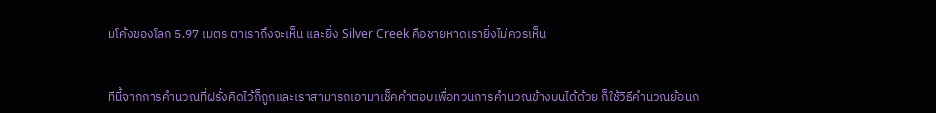มโค้งของโลก 5.97 เมตร ตาเราถึงจะเห็น และยิ่ง Silver Creek คือชายหาดเรายิ่งไม่ควรเห็น


ทีนี้จากการคำนวณที่ฝรั่งคิดไว้ก็ถูกและเราสามารถเอามาเช็คคำตอบเพื่อทวนการคำนวณข้างบนได้ด้วย ก็ใช้วิธีคำนวณย้อนก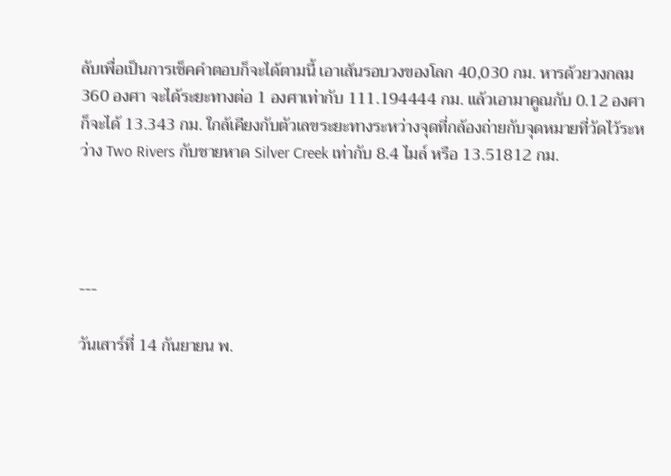ลับเพื่อเป็นการเช็คคำตอบก็จะได้ตามนี้ เอาเส้นรอบวงของโลก 40,030 กม. หารด้วยวงกลม 360 องศา จะได้ระยะทางต่อ 1 องศาเท่ากับ 111.194444 กม. แล้วเอามาคูณกับ 0.12 องศา ก็จะได้ 13.343 กม. ใกล้เคียงกับตัวเลขระยะทางระหว่างจุดที่กล้องถ่ายกับจุดหมายที่วัดไว้ระหว่าง Two Rivers กับชายหาด Silver Creek เท่ากับ 8.4 ไมล์ หรือ 13.51812 กม.




---

วันเสาร์ที่ 14 กันยายน พ.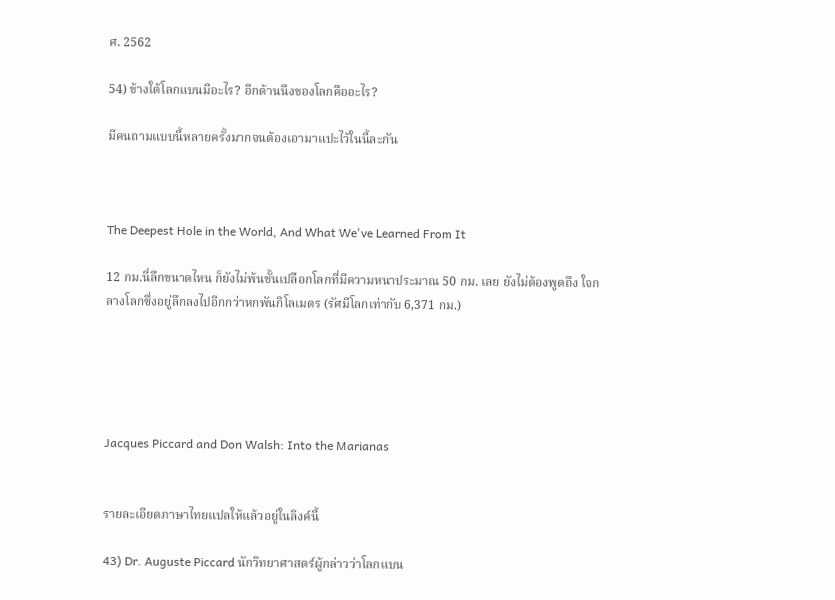ศ. 2562

54) ข้างใต้โลกแบนมีอะไร? อีกด้านนึงของโลกคืออะไร?

มีคนถามแบบนี้หลายครั้งมากจนต้องเอามาแปะไว้ในนี้ละกัน



The Deepest Hole in the World, And What We've Learned From It

12 กม.นี่ลึกขนาดไหน ก็ยังไม่พ้นชั้นเปลือกโลกที่มีความหนาประมาณ 50 กม. เลย ยังไม่ต้องพูดถึง ใจกลางโลกซึ่งอยู่ลึกลงไปอีกกว่าหกพันกิโลเมตร (รัศมีโลกเท่ากับ 6,371 กม.)





Jacques Piccard and Don Walsh: Into the Marianas


รายละเอียดภาษาไทยแปลให้แล้วอยู่ในลิงค์นี้

43) Dr. Auguste Piccard นักวิทยาศาสตร์ผู้กล่าวว่าโลกแบน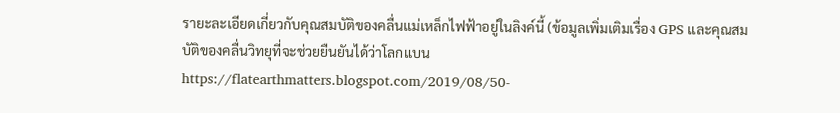รายะละเอียดเกี่ยวกับคุณสมบัติของคลื่นแม่เหล็กไฟฟ้าอยู่ในลิงค์นี้ (ข้อมูลเพิ่มเติมเรื่อง GPS และคุณสมบัติของคลื่นวิทยุที่จะช่วยยืนยันได้ว่าโลกแบน https://flatearthmatters.blogspot.com/2019/08/50-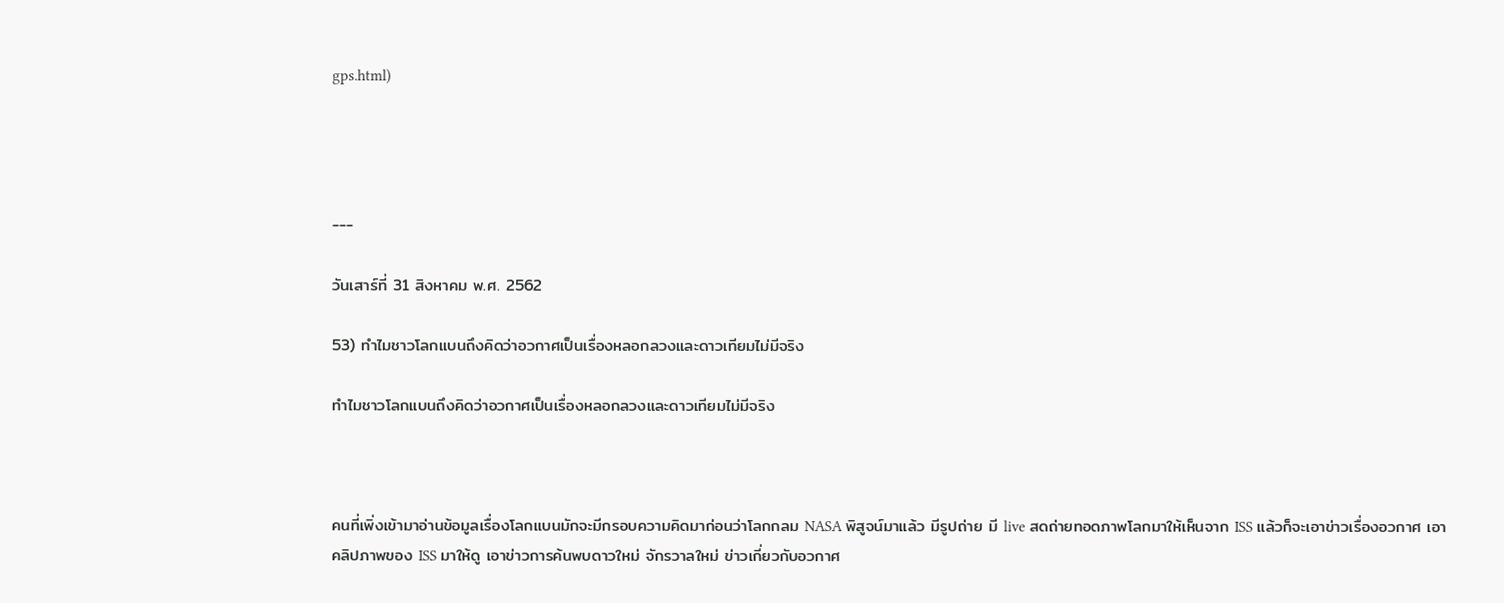gps.html)




---

วันเสาร์ที่ 31 สิงหาคม พ.ศ. 2562

53) ทำไมชาวโลกแบนถึงคิดว่าอวกาศเป็นเรื่องหลอกลวงและดาวเทียมไม่มีจริง

ทำไมชาวโลกแบนถึงคิดว่าอวกาศเป็นเรื่องหลอกลวงและดาวเทียมไม่มีจริง



คนที่เพิ่งเข้ามาอ่านข้อมูลเรื่องโลกแบนมักจะมีกรอบความคิดมาก่อนว่าโลกกลม NASA พิสูจน์มาแล้ว มีรูปถ่าย มี live สดถ่ายทอดภาพโลกมาให้เห็นจาก ISS แล้วก็จะเอาข่าวเรื่องอวกาศ เอาคลิปภาพของ ISS มาให้ดู เอาข่าวการค้นพบดาวใหม่ จักรวาลใหม่ ข่าวเกี่ยวกับอวกาศ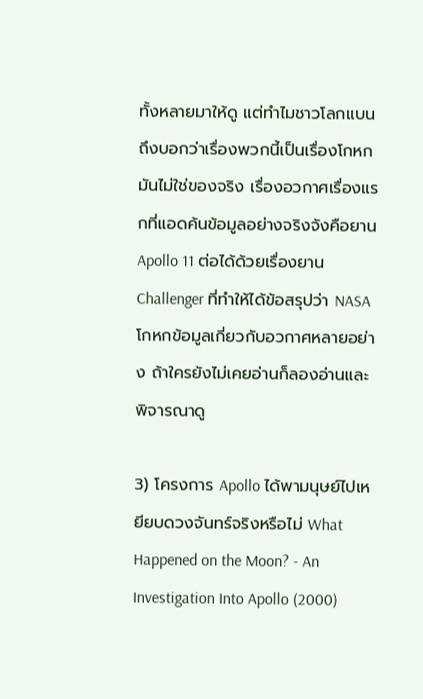ทั้งหลายมาให้ดู แต่ทำไมชาวโลกแบนถึงบอกว่าเรื่องพวกนี้เป็นเรื่องโกหก มันไม่ใช่ของจริง เรื่องอวกาศเรื่องแรกที่แอดค้นข้อมูลอย่างจริงจังคือยาน Apollo 11 ต่อได้ด้วยเรื่องยาน Challenger ที่ทำให้ได้ข้อสรุปว่า NASA โกหกข้อมูลเกี่ยวกับอวกาศหลายอย่าง ถ้าใครยังไม่เคยอ่านก็ลองอ่านและพิจารณาดู

3) โครงการ Apollo ได้พามนุษย์ไปเหยียบดวงจันทร์จริงหรือไม่ What Happened on the Moon? - An Investigation Into Apollo (2000)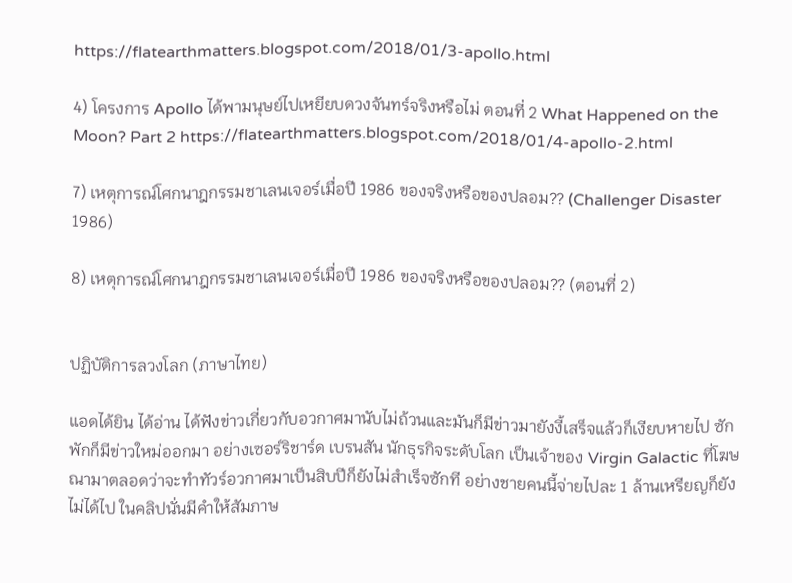https://flatearthmatters.blogspot.com/2018/01/3-apollo.html

4) โครงการ Apollo ได้พามนุษย์ไปเหยียบดวงจันทร์จริงหรือไม่ ตอนที่ 2 What Happened on the Moon? Part 2 https://flatearthmatters.blogspot.com/2018/01/4-apollo-2.html

7) เหตุการณ์โศกนาฎกรรมชาเลนเจอร์เมื่อปี 1986 ของจริงหรือของปลอม?? (Challenger Disaster 1986)

8) เหตุการณ์โศกนาฎกรรมชาเลนเจอร์เมื่อปี 1986 ของจริงหรือของปลอม?? (ตอนที่ 2)


ปฏิบัติการลวงโลก (ภาษาไทย)

แอดได้ยิน ได้อ่าน ได้ฟังข่าวเกี่ยวกับอวกาศมานับไม่ถ้วนและมันก็มีข่าวมายังงี้เสร็จแล้วก็เงียบหายไป ซักพักก็มีข่าวใหม่ออกมา อย่างเซอร์ริชาร์ด เบรนสัน นักธุรกิจระดับโลก เป็นเจ้าของ Virgin Galactic ที่โฆษณามาตลอดว่าจะทำทัวร์อวกาศมาเป็นสิบปีก็ยังไม่สำเร็จซักที อย่างชายคนนี้จ่ายไปละ 1 ล้านเหรียญก็ยังไม่ได้ไป ในคลิปนั่นมีคำให้สัมภาษ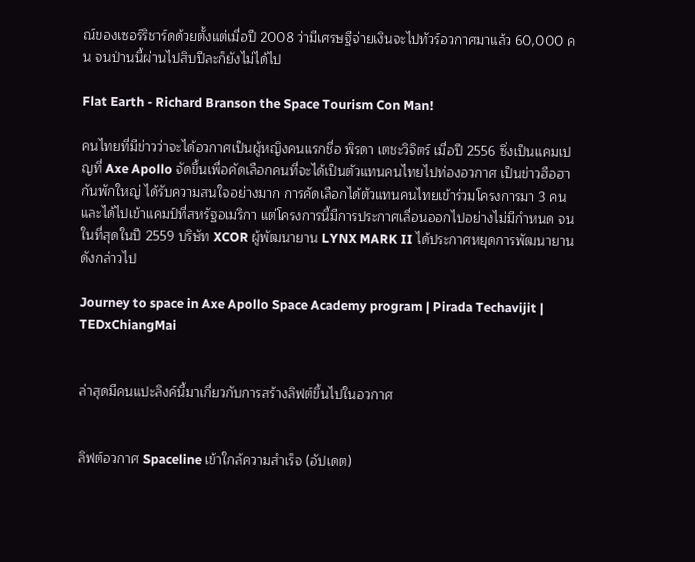ณ์ของเซอร์ริชาร์ดด้วยตั้งแต่เมื่อปี 2008 ว่ามีเศรษฐีจ่ายเงินจะไปทัวร์อวกาศมาแล้ว 60,000 คน จนป่านนี้ผ่านไปสิบปีละก็ยังไม่ได้ไป

Flat Earth - Richard Branson the Space Tourism Con Man!

คนไทยที่มีข่าวว่าจะได้อวกาศเป็นผู้หญิงคนแรกชื่อ พิรดา เตชะวิจิตร์ เมื่อปี 2556 ซึ่งเป็นแคมเปญที่ Axe Apollo จัดขึ้นเพื่อคัดเลือกคนที่จะได้เป็นตัวแทนคนไทยไปท่องอวกาศ เป็นข่าวฮือฮากันพักใหญ่ ได้รับความสนใจอย่างมาก การคัดเลือกได้ตัวแทนคนไทยเข้าร่วมโครงการมา 3 คน และได้ไปเข้าแคมป์ที่สหรัฐอเมริกา แต่โครงการนี้มีการประกาศเลื่อนออกไปอย่างไม่มีกำหนด จนในที่สุดในปี 2559 บริษัท XCOR ผู้พัฒนายาน LYNX MARK II ได้ประกาศหยุดการพัฒนายานดังกล่าวไป

Journey to space in Axe Apollo Space Academy program | Pirada Techavijit | TEDxChiangMai


ล่าสุดมีคนแปะลิงค์นี้มาเกี่ยวกับการสร้างลิฟต์ขึ้นไปในอวกาศ


ลิฟต์อวกาศ Spaceline เข้าใกล้ความสำเร็จ (อัปเดต)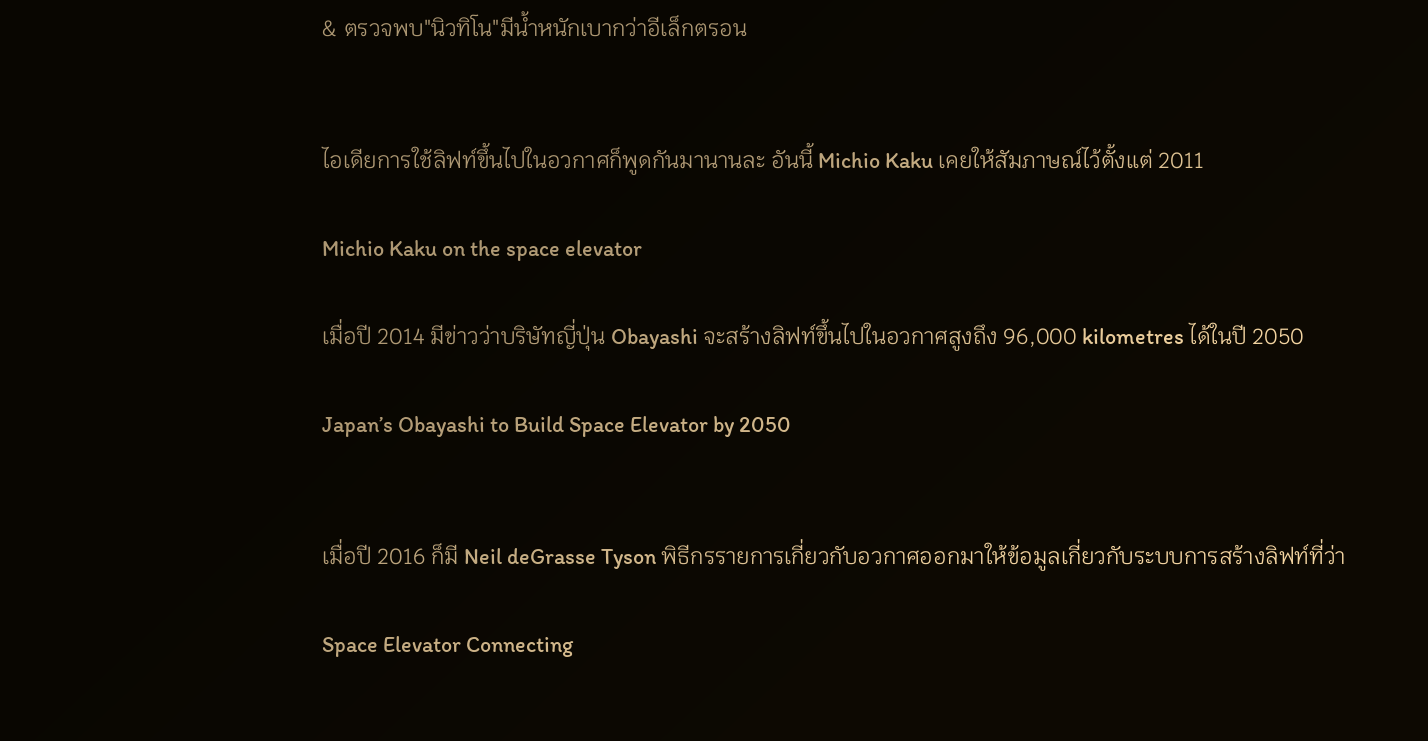& ตรวจพบ"นิวทิโน"มีน้ำหนักเบากว่าอีเล็กตรอน


ไอเดียการใช้ลิฟท์ขึ้นไปในอวกาศก็พูดกันมานานละ อันนี้ Michio Kaku เคยให้สัมภาษณ์ไว้ตั้งแต่ 2011

Michio Kaku on the space elevator

เมื่อปี 2014 มีข่าวว่าบริษัทญี่ปุ่น Obayashi จะสร้างลิฟท์ขึ้นไปในอวกาศสูงถึง 96,000 kilometres ได้ในปี 2050

Japan’s Obayashi to Build Space Elevator by 2050


เมื่อปี 2016 ก็มี Neil deGrasse Tyson พิธีกรรายการเกี่ยวกับอวกาศออกมาให้ข้อมูลเกี่ยวกับระบบการสร้างลิฟท์ที่ว่า

Space Elevator Connecting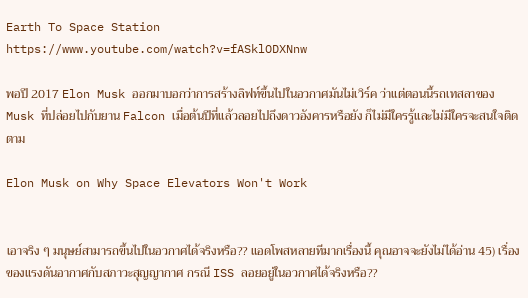Earth To Space Station
https://www.youtube.com/watch?v=fASklODXNnw

พอปี 2017 Elon Musk ออกมาบอกว่าการสร้างลิฟท์ขึ้นไปในอวกาศมันไม่เวิร์ค ว่าแต่ตอนนี้รถเทสลาของ Musk ที่ปล่อยไปกับยาน Falcon เมื่อต้นปีที่แล้วลอยไปถึงดาวอังคารหรือยัง ก็ไม่มีใครรู้และไม่มีใครจะสนใจติดตาม

Elon Musk on Why Space Elevators Won't Work


เอาจริง ๆ มนุษย์สามารถขึ้นไปในอวกาศได้จริงหรือ?? แอดโพสหลายทีมากเรื่องนี้ คุณอาจจะยังไม่ได้อ่าน 45) เรื่องของแรงดันอากาศกับสภาวะสุญญากาศ กรณี ISS ลอยอยู่ในอวกาศได้จริงหรือ??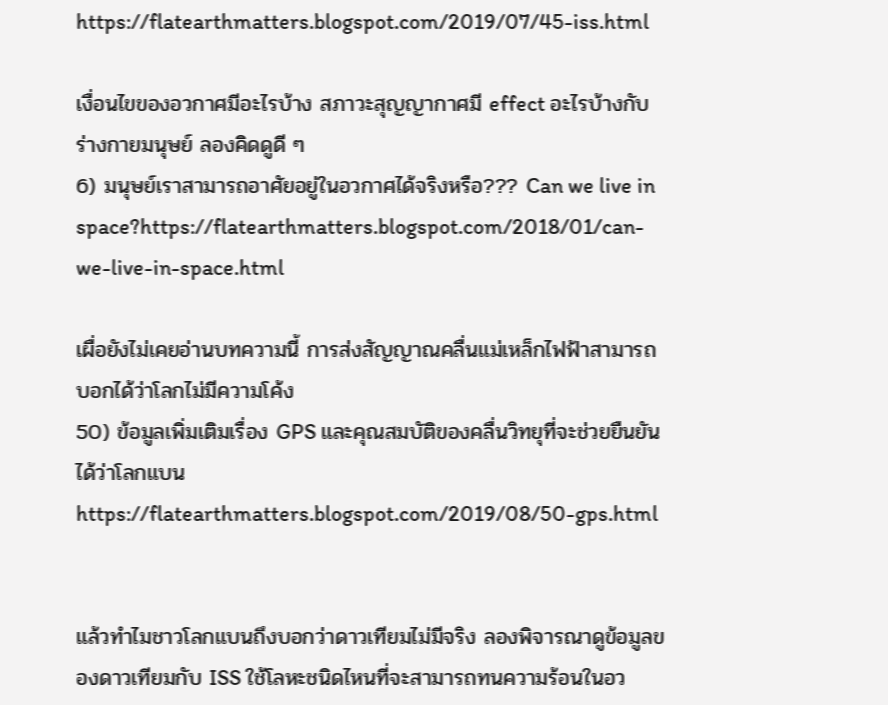https://flatearthmatters.blogspot.com/2019/07/45-iss.html

เงื่อนไขของอวกาศมีอะไรบ้าง สภาวะสุญญากาศมี effect อะไรบ้างกับร่างกายมนุษย์ ลองคิดดูดี ๆ
6) มนุษย์เราสามารถอาศัยอยู่ในอวกาศได้จริงหรือ??? Can we live in space?https://flatearthmatters.blogspot.com/2018/01/can-we-live-in-space.html

เผื่อยังไม่เคยอ่านบทความนี้ การส่งสัญญาณคลื่นแม่เหล็กไฟฟ้าสามารถบอกได้ว่าโลกไม่มีความโค้ง
50) ข้อมูลเพิ่มเติมเรื่อง GPS และคุณสมบัติของคลื่นวิทยุที่จะช่วยยืนยันได้ว่าโลกแบนhttps://flatearthmatters.blogspot.com/2019/08/50-gps.html


แล้วทำไมชาวโลกแบนถึงบอกว่าดาวเทียมไม่มีจริง ลองพิจารณาดูข้อมูลของดาวเทียมกับ ISS ใช้โลหะชนิดไหนที่จะสามารถทนความร้อนในอว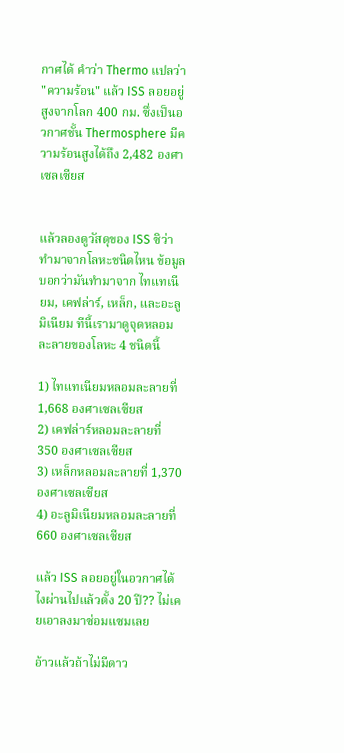กาศได้ คำว่า Thermo แปลว่า "ความร้อน" แล้ว ISS ลอยอยู่สูงจากโลก 400 กม. ซึ่งเป็นอวกาศชั้น Thermosphere มีความร้อนสูงได้ถึง 2,482 องศาเซลเซียส


แล้วลองดูวัสดุของ ISS ซิว่าทำมาจากโลหะชนิดไหน ข้อมูลบอกว่ามันทำมาจาก ไทแทเนียม, เคฟล่าร์, เหล็ก, และอะลูมิเนียม ทีนี้เรามาดูจุดหลอมละลายของโลหะ 4 ชนิดนี้

1) ไทแทเนียมหลอมละลายที่ 1,668 องศาเซลเซียส
2) เคฟล่าร์หลอมละลายที่ 350 องศาเซลเซียส
3) เหล็กหลอมละลายที่ 1,370 องศาเซลเซียส
4) อะลูมิเนียมหลอมละลายที่ 660 องศาเซลเซียส

แล้ว ISS ลอยอยู่ในอวกาศได้ไงผ่านไปแล้วตั้ง 20 ปี?? ไม่เคยเอาลงมาซ่อมแซมเลย

อ้าวแล้วถ้าไม่มีดาว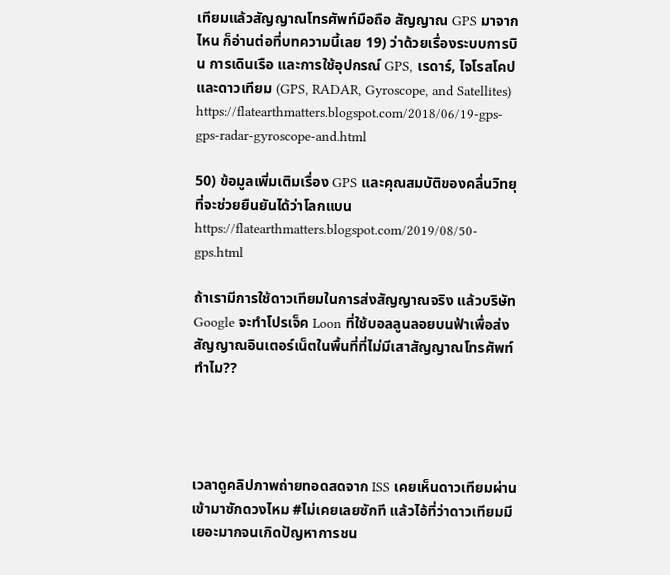เทียมแล้วสัญญาณโทรศัพท์มือถือ สัญญาณ GPS มาจากไหน ก็อ่านต่อที่บทความนี้เลย 19) ว่าด้วยเรื่องระบบการบิน การเดินเรือ และการใช้อุปกรณ์ GPS, เรดาร์, ไจโรสโคป และดาวเทียม (GPS, RADAR, Gyroscope, and Satellites)
https://flatearthmatters.blogspot.com/2018/06/19-gps-gps-radar-gyroscope-and.html

50) ข้อมูลเพิ่มเติมเรื่อง GPS และคุณสมบัติของคลื่นวิทยุที่จะช่วยยืนยันได้ว่าโลกแบน https://flatearthmatters.blogspot.com/2019/08/50-gps.html

ถ้าเรามีการใช้ดาวเทียมในการส่งสัญญาณจริง แล้วบริษัท Google จะทำโปรเจ็ค Loon ที่ใช้บอลลูนลอยบนฟ้าเพื่อส่งสัญญาณอินเตอร์เน็ตในพื้นที่ที่ไม่มีเสาสัญญาณโทรศัพท์ทำไม??




เวลาดูคลิปภาพถ่ายทอดสดจาก ISS เคยเห็นดาวเทียมผ่านเข้ามาซักดวงไหม #ไม่เคยเลยซักที แล้วไอ้ที่ว่าดาวเทียมมีเยอะมากจนเกิดปัญหาการชน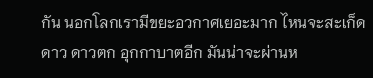กัน นอกโลกเรามีขยะอวกาศเยอะมาก ไหนจะสะเก็ดดาว ดาวตก อุกกาบาตอีก มันน่าจะผ่านห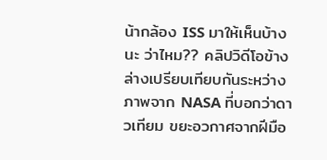น้ากล้อง ISS มาให้เห็นบ้างนะ ว่าไหม?? คลิปวิดีโอข้างล่างเปรียบเทียบกันระหว่างภาพจาก NASA ที่บอกว่าดาวเทียม ขยะอวกาศจากฝีมือ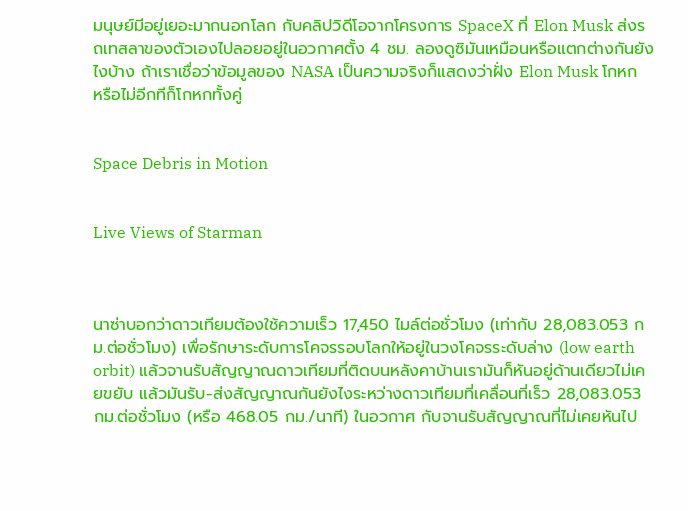มนุษย์มีอยู่เยอะมากนอกโลก กับคลิปวิดีโอจากโครงการ SpaceX ที่ Elon Musk ส่งรถเทสลาของตัวเองไปลอยอยู่ในอวกาศตั้ง 4 ชม. ลองดูซิมันเหมือนหรือแตกต่างกันยังไงบ้าง ถ้าเราเชื่อว่าข้อมูลของ NASA เป็นความจริงก็แสดงว่าฝั่ง Elon Musk โกหก หรือไม่อีกทีก็โกหกทั้งคู่


Space Debris in Motion


Live Views of Starman



นาซ่าบอกว่าดาวเทียมต้องใช้ความเร็ว 17,450 ไมล์ต่อชั่วโมง (เท่ากับ 28,083.053 กม.ต่อชั่วโมง) เพื่อรักษาระดับการโคจรรอบโลกให้อยู่ในวงโคจรระดับล่าง (low earth orbit) แล้วจานรับสัญญาณดาวเทียมที่ติดบนหลังคาบ้านเรามันก็หันอยู่ด้านเดียวไม่เคยขยับ แล้วมันรับ-ส่งสัญญาณกันยังไงระหว่างดาวเทียมที่เคลื่อนที่เร็ว 28,083.053 กม.ต่อชั่วโมง (หรือ 468.05 กม./นาที) ในอวกาศ กับจานรับสัญญาณที่ไม่เคยหันไป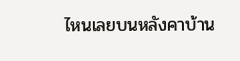ไหนเลยบนหลังคาบ้าน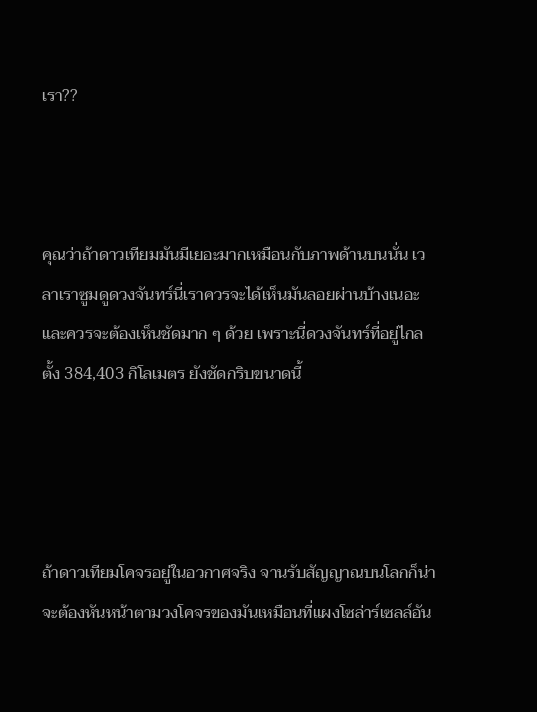เรา??



คุณว่าถ้าดาวเทียมมันมีเยอะมากเหมือนกับภาพด้านบนนั่น เวลาเราซูมดูดวงจันทร์นี่เราควรจะได้เห็นมันลอยผ่านบ้างเนอะ และควรจะต้องเห็นชัดมาก ๆ ด้วย เพราะนี่ดวงจันทร์ที่อยู่ไกลตั้ง 384,403 กิโลเมตร ยังชัดกริบขนาดนี้




ถ้าดาวเทียมโคจรอยู่ในอวกาศจริง จานรับสัญญาณบนโลกก็น่าจะต้องหันหน้าตามวงโคจรของมันเหมือนที่แผงโซล่าร์เซลล์อัน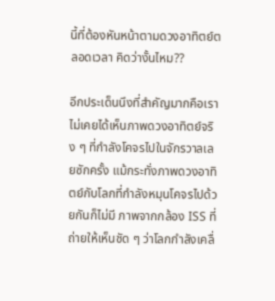นี้ที่ต้องหันหน้าตามดวงอาทิตย์ตลอดเวลา คิดว่างั้นไหม??

อีกประเด็นนึงที่สำคัญมากคือเราไม่เคยได้เห็นภาพดวงอาทิตย์จริง ๆ ที่กำลังโคจรไปในจักรวาลเลยซักครั้ง แม้กระทั่งภาพดวงอาทิตย์กับโลกที่กำลังหมุนโคจรไปด้วยกันก็ไม่มี ภาพจากกล้อง ISS ที่ถ่ายให้เห็นชัด ๆ ว่าโลกกำลังเคลื่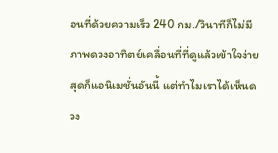อนที่ด้วยความเร็ว 240 กม./วินาทีก็ไม่มี ภาพดวงอาทิตย์เคลื่อนที่ที่ดูแล้วเข้าใจง่ายสุดก็แอนิเมชั่นอันนี้ แต่ทำไมเราได้เห็นดวง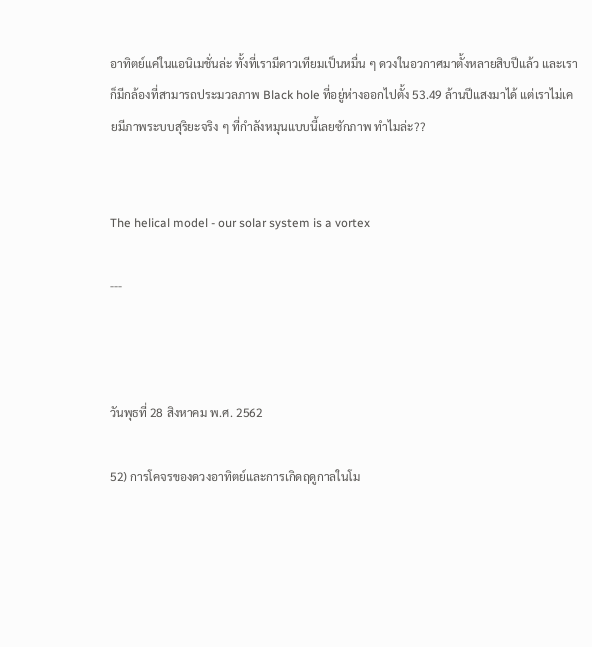อาทิตย์แค่ในแอนิเมชั่นล่ะ ทั้งที่เรามีดาวเทียมเป็นหมื่น ๆ ดวงในอวกาศมาตั้งหลายสิบปีแล้ว และเราก็มีกล้องที่สามารถประมวลภาพ Black hole ที่อยู่ห่างออกไปตั้ง 53.49 ล้านปีแสงมาได้ แต่เราไม่เคยมีภาพระบบสุริยะจริง ๆ ที่กำลังหมุนแบบนี้เลยซักภาพ ทำไมล่ะ??


The helical model - our solar system is a vortex

---



วันพุธที่ 28 สิงหาคม พ.ศ. 2562

52) การโคจรของดวงอาทิตย์และการเกิดฤดูกาลในโม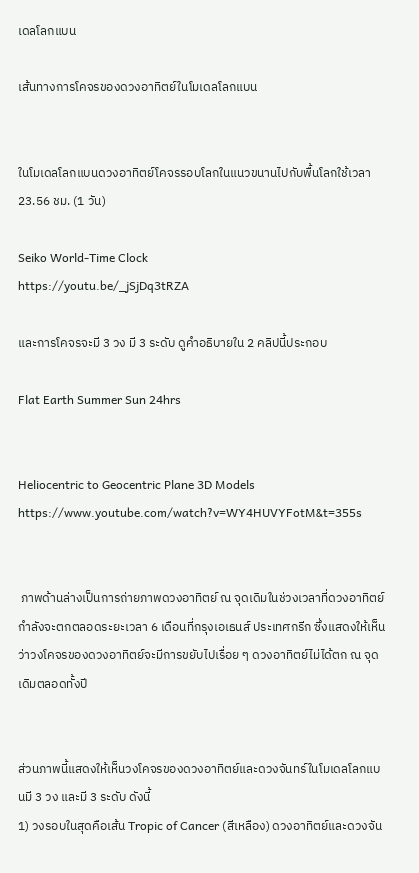เดลโลกแบน

เส้นทางการโคจรของดวงอาทิตย์ในโมเดลโลกแบน


ในโมเดลโลกแบนดวงอาทิตย์โคจรรอบโลกในแนวขนานไปกับพื้นโลกใช้เวลา 23.56 ชม. (1 วัน)

Seiko World-Time Clock
https://youtu.be/_jSjDq3tRZA

และการโคจรจะมี 3 วง มี 3 ระดับ ดูคำอธิบายใน 2 คลิปนี้ประกอบ

Flat Earth Summer Sun 24hrs


Heliocentric to Geocentric Plane 3D Models
https://www.youtube.com/watch?v=WY4HUVYFotM&t=355s


 ภาพด้านล่างเป็นการถ่ายภาพดวงอาทิตย์ ณ จุดเดิมในช่วงเวลาที่ดวงอาทิตย์กำลังจะตกตลอดระยะเวลา 6 เดือนที่กรุงเอเธนส์ ประเทศกรีก ซึ่งแสดงให้เห็นว่าวงโคจรของดวงอาทิตย์จะมีการขยับไปเรื่อย ๆ ดวงอาทิตย์ไม่ได้ตก ณ จุดเดิมตลอดทั้งปี


ส่วนภาพนี้แสดงให้เห็นวงโคจรของดวงอาทิตย์และดวงจันทร์ในโมเดลโลกแบนมี 3 วง และมี 3 ระดับ ดังนี้
1) วงรอบในสุดคือเส้น Tropic of Cancer (สีเหลือง) ดวงอาทิตย์และดวงจัน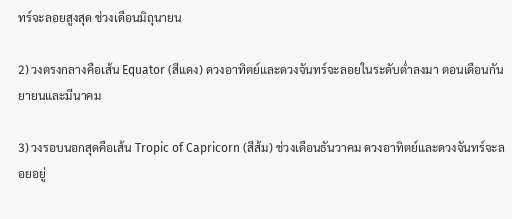ทร์จะลอยสูงสุด ช่วงเดือนมิถุนายน

2) วงตรงกลางคือเส้น Equator (สีแดง) ดวงอาทิตย์และดวงจันทร์จะลอยในระดับต่ำลงมา ตอนเดือนกันยายนและมีนาคม

3) วงรอบนอกสุดคือเส้น Tropic of Capricorn (สีส้ม) ช่วงเดือนธันวาคม ดวงอาทิตย์และดวงจันทร์จะลอยอยู่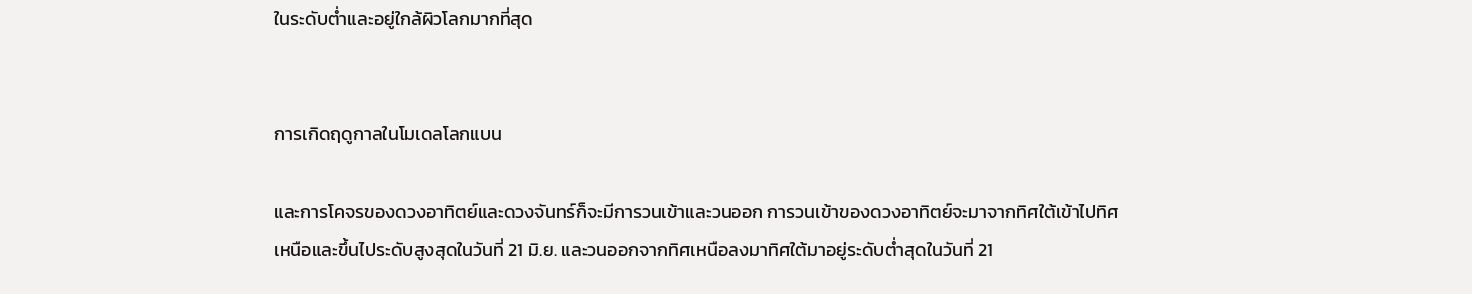ในระดับต่ำและอยู่ใกล้ผิวโลกมากที่สุด


การเกิดฤดูกาลในโมเดลโลกแบน

และการโคจรของดวงอาทิตย์และดวงจันทร์ก็จะมีการวนเข้าและวนออก การวนเข้าของดวงอาทิตย์จะมาจากทิศใต้เข้าไปทิศเหนือและขึ้นไประดับสูงสุดในวันที่ 21 มิ.ย. และวนออกจากทิศเหนือลงมาทิศใต้มาอยู่ระดับต่ำสุดในวันที่ 21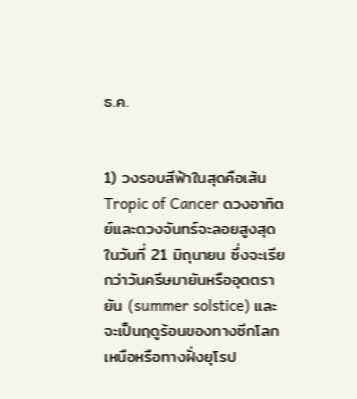ธ.ค.


1) วงรอบสีฟ้าในสุดคือเส้น Tropic of Cancer ดวงอาทิตย์และดวงจันทร์จะลอยสูงสุด ในวันที่ 21 มิถุนายน ซึ่งจะเรียกว่าวันครีษมายันหรืออุตตรายัน (summer solstice) และจะเป็นฤดูร้อนของทางซีกโลกเหนือหรือทางฝั่งยุโรป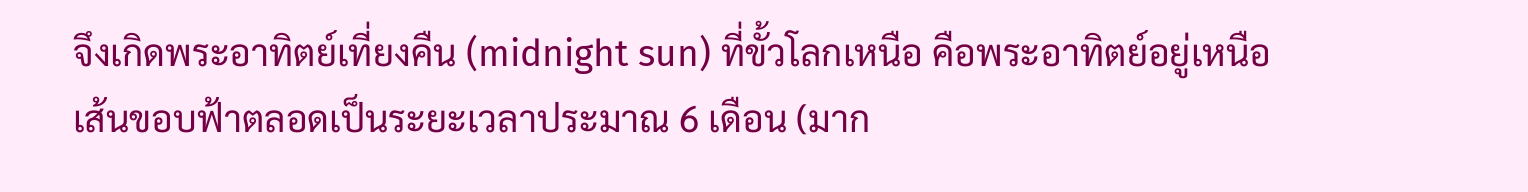จึงเกิดพระอาทิตย์เที่ยงคืน (midnight sun) ที่ขั้วโลกเหนือ คือพระอาทิตย์อยู่เหนือเส้นขอบฟ้าตลอดเป็นระยะเวลาประมาณ 6 เดือน (มาก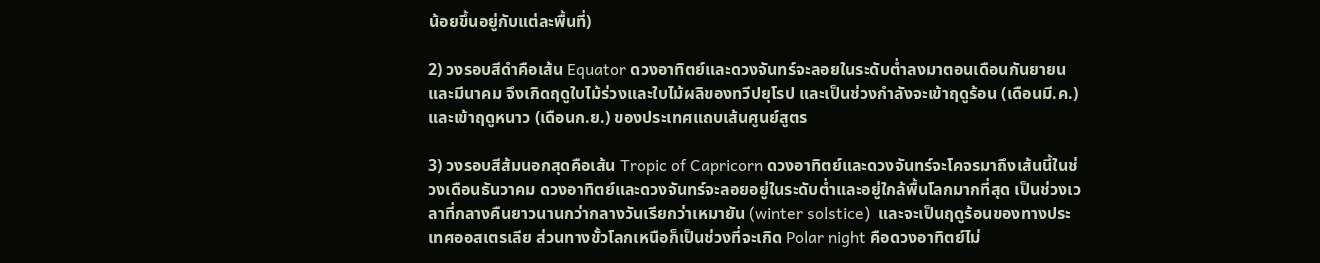น้อยขึ้นอยู่กับแต่ละพื้นที่)

2) วงรอบสีดำคือเส้น Equator ดวงอาทิตย์และดวงจันทร์จะลอยในระดับต่ำลงมาตอนเดือนกันยายนและมีนาคม จึงเกิดฤดูใบไม้ร่วงและใบไม้ผลิของทวีปยุโรป และเป็นช่วงกำลังจะเข้าฤดูร้อน (เดือนมี.ค.) และเข้าฤดูหนาว (เดือนก.ย.) ของประเทศแถบเส้นศูนย์สูตร

3) วงรอบสีส้มนอกสุดคือเส้น Tropic of Capricorn ดวงอาทิตย์และดวงจันทร์จะโคจรมาถึงเส้นนี้ในช่วงเดือนธันวาคม ดวงอาทิตย์และดวงจันทร์จะลอยอยู่ในระดับต่ำและอยู่ใกล้พื้นโลกมากที่สุด เป็นช่วงเวลาที่กลางคืนยาวนานกว่ากลางวันเรียกว่าเหมายัน (winter solstice)  และจะเป็นฤดูร้อนของทางประเทศออสเตรเลีย ส่วนทางขั้วโลกเหนือก็เป็นช่วงที่จะเกิด Polar night คือดวงอาทิตย์ไม่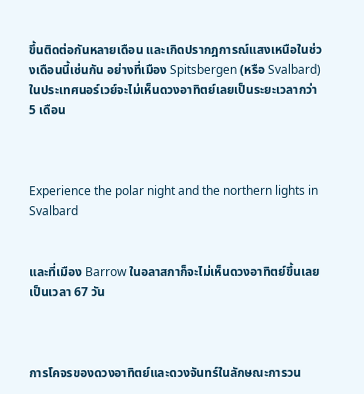ขึ้นติดต่อกันหลายเดือน และเกิดปรากฎการณ์แสงเหนือในช่วงเดือนนี้เช่นกัน อย่างที่เมือง Spitsbergen (หรือ Svalbard) ในประเทศนอร์เวย์จะไม่เห็นดวงอาทิตย์เลยเป็นระยะเวลากว่า 5 เดือน



Experience the polar night and the northern lights in Svalbard


และที่เมือง Barrow ในอลาสกาก็จะไม่เห็นดวงอาทิตย์ขึ้นเลยเป็นเวลา 67 วัน



การโคจรของดวงอาทิตย์และดวงจันทร์ในลักษณะการวน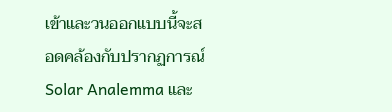เข้าและวนออกแบบนี้จะสอดคล้องกับปรากฏการณ์ Solar Analemma และ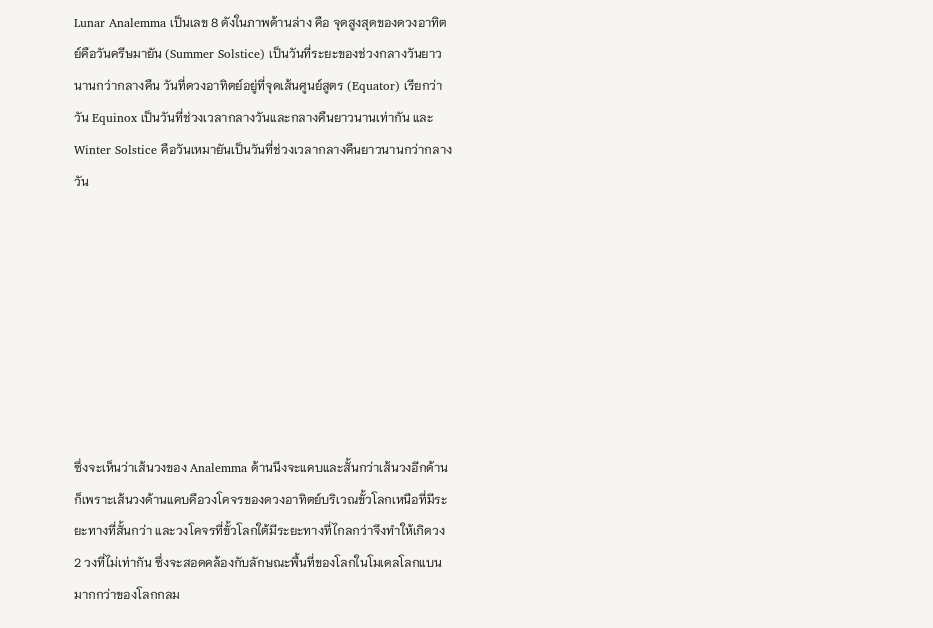Lunar Analemma เป็นเลข 8 ดังในภาพด้านล่าง คือ จุดสูงสุดของดวงอาทิตย์คือวันครีษมายัน (Summer Solstice) เป็นวันที่ระยะของช่วงกลางวันยาวนานกว่ากลางคืน วันที่ดวงอาทิตย์อยู่ที่จุดเส้นศูนย์สูตร (Equator) เรียกว่าวัน Equinox เป็นวันที่ช่วงเวลากลางวันและกลางคืนยาวนานเท่ากัน และ Winter Solstice คือวันเหมายันเป็นวันที่ช่วงเวลากลางคืนยาวนานกว่ากลางวัน








ซึ่งจะเห็นว่าเส้นวงของ Analemma ด้านนึงจะแคบและสั้นกว่าเส้นวงอีกด้านก็เพราะเส้นวงด้านแคบคือวงโคจรของดวงอาทิตย์บริเวณขั้วโลกเหนือที่มีระยะทางที่สั้นกว่า และวงโคจรที่ขั้วโลกใต้มีระยะทางที่ไกลกว่าจึงทำให้เกิดวง 2 วงที่ไม่เท่ากัน ซึ่งจะสอดคล้องกับลักษณะพื้นที่ของโลกในโมเดลโลกแบนมากกว่าของโลกกลม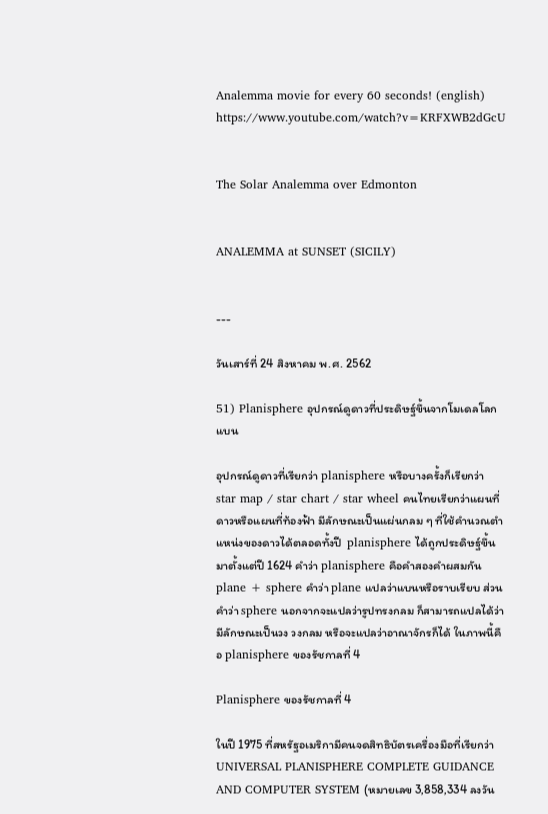Analemma movie for every 60 seconds! (english)
https://www.youtube.com/watch?v=KRFXWB2dGcU


The Solar Analemma over Edmonton


ANALEMMA at SUNSET (SICILY)


---

วันเสาร์ที่ 24 สิงหาคม พ.ศ. 2562

51) Planisphere อุปกรณ์ดูดาวที่ประดิษฐ์ขึ้นจากโมเดลโลกแบน

อุปกรณ์ดูดาวที่เรียกว่า planisphere หรือบางครั้งก็เรียกว่า star map / star chart / star wheel คนไทยเรียกว่าแผนที่ดาวหรือแผนที่ท้องฟ้า มีลักษณะเป็นแผ่นกลม ๆ ที่ใช้คำนวณตำแหน่งของดาวได้ตลอดทั้งปี  planisphere ได้ถูกประดิษฐ์ขึ้นมาตั้งแต่ปี 1624 คำว่า planisphere คือคำสองคำผสมกัน plane + sphere คำว่า plane แปลว่าแบนหรือราบเรียบ ส่วนคำว่า sphere นอกจากจะแปลว่ารูปทรงกลม ก็สามารถแปลได้ว่ามีลักษณะเป็นวง วงกลม หรือจะแปลว่าอาณาจักรก็ได้ ในภาพนี้คือ planisphere ของรัชกาลที่ 4

Planisphere ของรัชกาลที่ 4

ในปี 1975 ที่สหรัฐอเมริกามีคนจดสิทธิบัตรเครื่องมือที่เรียกว่า UNIVERSAL PLANISPHERE COMPLETE GUIDANCE AND COMPUTER SYSTEM (หมายเลข 3,858,334 ลงวัน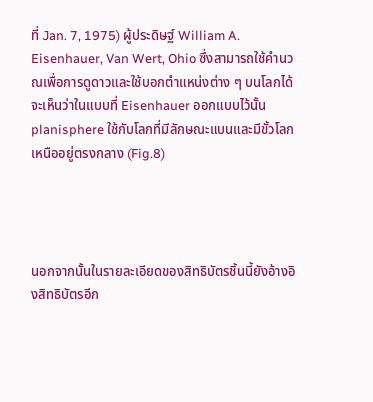ที่ Jan. 7, 1975) ผู้ประดิษฐ์ William A. Eisenhauer, Van Wert, Ohio ซึ่งสามารถใช้คำนวณเพื่อการดูดาวและใช้บอกตำแหน่งต่าง ๆ บนโลกได้ จะเห็นว่าในแบบที่ Eisenhauer ออกแบบไว้นั้น planisphere ใช้กับโลกที่มีลักษณะแบนและมีขั้วโลกเหนืออยู่ตรงกลาง (Fig.8)




นอกจากนั้นในรายละเอียดของสิทธิบัตรชิ้นนี้ยังอ้างอิงสิทธิบัตรอีก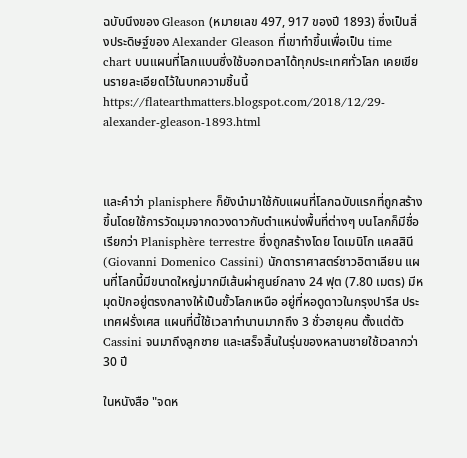ฉบับนึงของ Gleason (หมายเลข 497, 917 ของปี 1893) ซึ่งเป็นสิ่งประดิษฐ์ของ Alexander Gleason ที่เขาทำขึ้นเพื่อเป็น time chart บนแผนที่โลกแบนซึ่งใช้บอกเวลาได้ทุกประเทศทั่วโลก เคยเขียนรายละเอียดไว้ในบทความชิ้นนี้ https://flatearthmatters.blogspot.com/2018/12/29-alexander-gleason-1893.html



และคำว่า planisphere ก็ยังนำมาใช้กับแผนที่โลกฉบับแรกที่ถูกสร้างขึ้นโดยใช้การวัดมุมจากดวงดาวกับตำแหน่งพื้นที่ต่างๆ บนโลกก็มีชื่อเรียกว่า Planisphère terrestre ซึ่งถูกสร้างโดย โดเมนิโก แคสสินี (Giovanni Domenico Cassini) นักดาราศาสตร์ชาวอิตาเลียน แผนที่โลกนี้มีขนาดใหญ่มากมีเส้นผ่าศูนย์กลาง 24 ฟุต (7.80 เมตร) มีหมุดปักอยู่ตรงกลางให้เป็นขั้วโลกเหนือ อยู่ที่หอดูดาวในกรุงปารีส ประเทศฝรั่งเศส แผนที่นี้ใช้เวลาทำนานมากถึง 3 ชั่วอายุคน ตั้งแต่ตัว Cassini จนมาถึงลูกชาย และเสร็จสิ้นในรุ่นของหลานชายใช้เวลากว่า 30 ปี

ในหนังสือ "จดห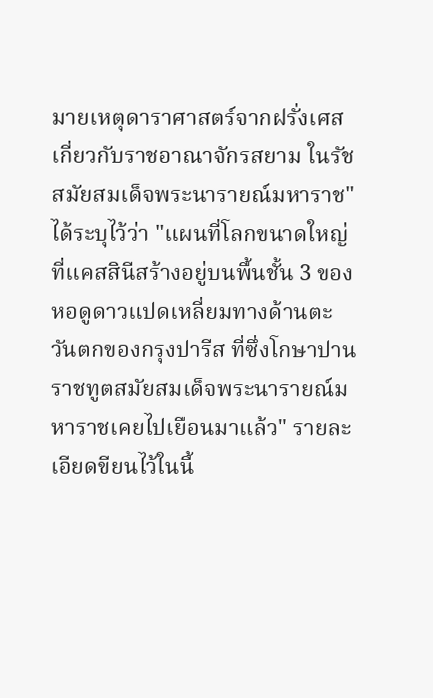มายเหตุดาราศาสตร์จากฝรั่งเศสเกี่ยวกับราชอาณาจักรสยาม ในรัชสมัยสมเด็จพระนารายณ์มหาราช" ได้ระบุไว้ว่า "แผนที่โลกขนาดใหญ่ที่แคสสินีสร้างอยู่บนพื้นชั้น 3 ของหอดูดาวแปดเหลี่ยมทางด้านตะวันตกของกรุงปารีส ที่ซึ่งโกษาปานราชทูตสมัยสมเด็จพระนารายณ์มหาราชเคยไปเยือนมาแล้ว" รายละเอียดขียนไว้ในนี้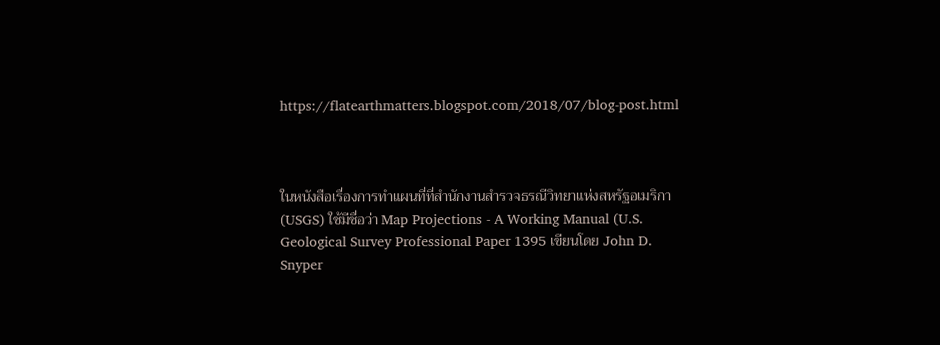https://flatearthmatters.blogspot.com/2018/07/blog-post.html



ในหนังสือเรื่องการทำแผนที่ที่สำนักงานสำรวจธรณีวิทยาแห่งสหรัฐอเมริกา (USGS) ใช้มีชื่อว่า Map Projections - A Working Manual (U.S. Geological Survey Professional Paper 1395 เขียนโดย John D. Snyper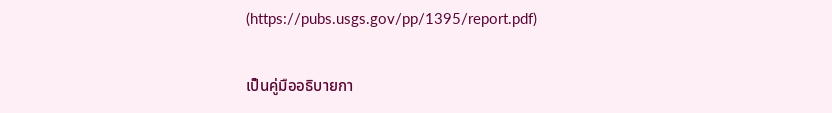(https://pubs.usgs.gov/pp/1395/report.pdf)

เป็นคู่มืออธิบายกา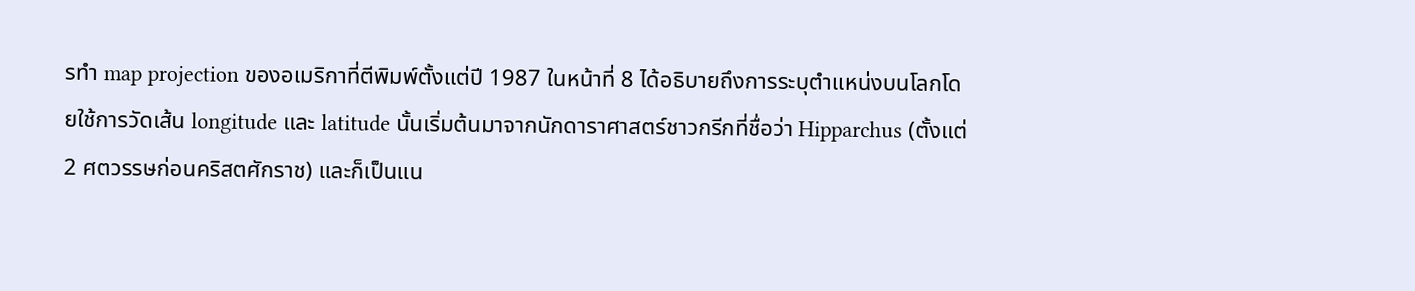รทำ map projection ของอเมริกาที่ตีพิมพ์ตั้งแต่ปี 1987 ในหน้าที่ 8 ได้อธิบายถึงการระบุตำแหน่งบนโลกโดยใช้การวัดเส้น longitude และ latitude นั้นเริ่มต้นมาจากนักดาราศาสตร์ชาวกรีกที่ชื่อว่า Hipparchus (ตั้งแต่ 2 ศตวรรษก่อนคริสตศักราช) และก็เป็นแน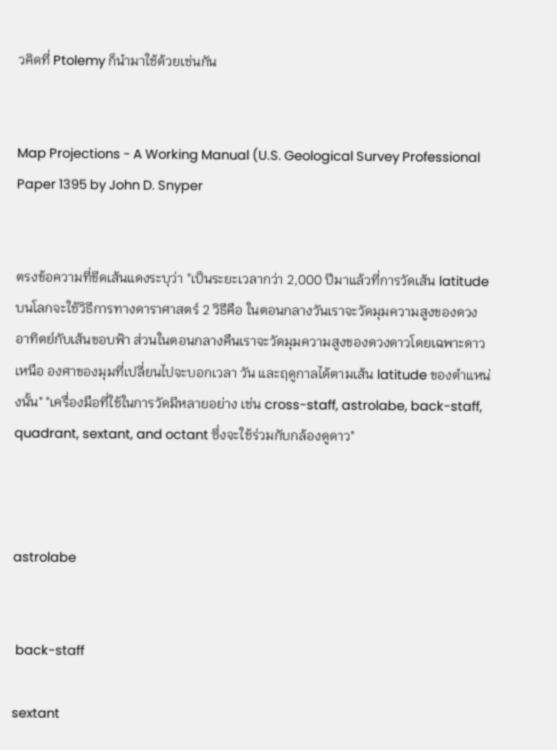วคิดที่ Ptolemy ก็นำมาใช้ด้วยเช่นกัน


Map Projections - A Working Manual (U.S. Geological Survey Professional Paper 1395 by John D. Snyper


ตรงข้อความที่ขีดเส้นแดงระบุว่า "เป็นระยะเวลากว่า 2,000 ปีมาแล้วที่การวัดเส้น latitude บนโลกจะใช้วิธีการทางดาราศาสตร์ 2 วิธีคือ ในตอนกลางวันเราจะวัดมุมความสูงของดวงอาทิตย์กับเส้นขอบฟ้า ส่วนในตอนกลางคืนเราจะวัดมุมความสูงของดวงดาวโดยเฉพาะดาวเหนือ องศาของมุมที่เปลี่ยนไปจะบอกเวลา วัน และฤดูกาลได้ตามเส้น latitude ของตำแหน่งนั้น" "เครื่องมือที่ใช้ในการวัดมีหลายอย่าง เช่น cross-staff, astrolabe, back-staff, quadrant, sextant, and octant ซึ่งจะใช้ร่วมกับกล้องดูดาว"



astrolabe


 back-staff

sextant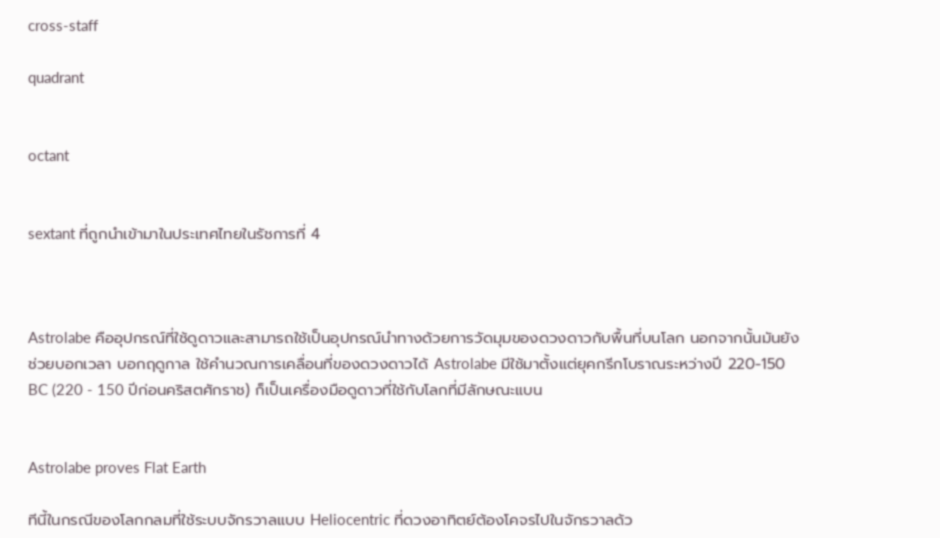cross-staff

quadrant


octant


sextant ที่ถูกนำเข้ามาในประเทศไทยในรัชการที่ 4



Astrolabe คืออุปกรณ์ที่ใช้ดูดาวและสามารถใช้เป็นอุปกรณ์นำทางด้วยการวัดมุมของดวงดาวกับพื้นที่บนโลก นอกจากนั้นมันยังช่วยบอกเวลา บอกฤดูกาล ใช้คำนวณการเคลื่อนที่ของดวงดาวได้ Astrolabe มีใช้มาตั้งแต่ยุคกรีกโบราณระหว่างปี 220-150 BC (220 - 150 ปีก่อนคริสตศักราช) ก็เป็นเครื่องมือดูดาวที่ใช้กับโลกที่มีลักษณะแบน


Astrolabe proves Flat Earth

ทีนี้ในกรณีของโลกกลมที่ใช้ระบบจักรวาลแบบ Heliocentric ที่ดวงอาทิตย์ต้องโคจรไปในจักรวาลด้ว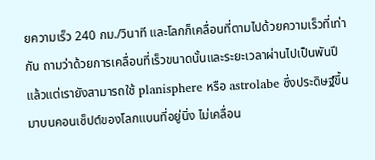ยความเร็ว 240 กม./วินาที และโลกก็เคลื่อนที่ตามไปด้วยความเร็วที่เท่ากัน ถามว่าด้วยการเคลื่อนที่เร็วขนาดนั้นและระยะเวลาผ่านไปเป็นพันปีแล้วแต่เรายังสามารถใช้ planisphere หรือ astrolabe ซึ่งประดิษฐ์ขึ้นมาบนคอนเซ็ปต์ของโลกแบนที่อยู่นิ่ง ไม่เคลื่อน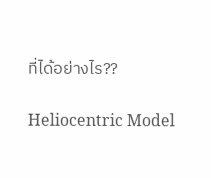ที่ได้อย่างไร??

Heliocentric Model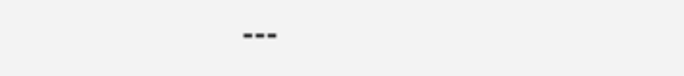---